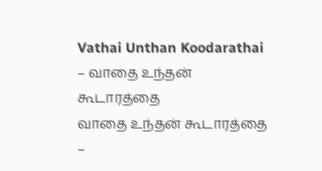Vathai Unthan Koodarathai – வாதை உந்தன் கூடாரத்தை
வாதை உந்தன் கூடாரத்தை –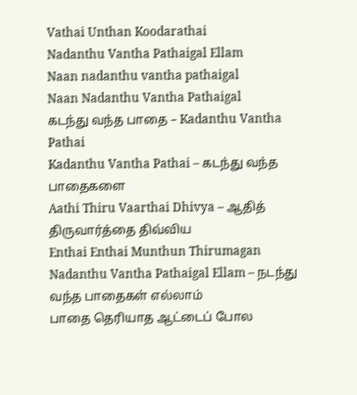Vathai Unthan Koodarathai
Nadanthu Vantha Pathaigal Ellam
Naan nadanthu vantha pathaigal
Naan Nadanthu Vantha Pathaigal
கடந்து வந்த பாதை – Kadanthu Vantha Pathai
Kadanthu Vantha Pathai – கடந்து வந்த பாதைகளை
Aathi Thiru Vaarthai Dhivya – ஆதித் திருவார்த்தை திவ்விய
Enthai Enthai Munthun Thirumagan
Nadanthu Vantha Pathaigal Ellam – நடந்து வந்த பாதைகள் எல்லாம்
பாதை தெரியாத ஆட்டைப் போல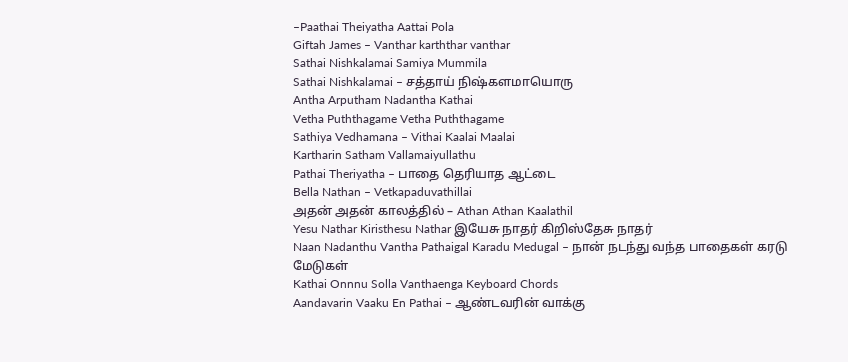–Paathai Theiyatha Aattai Pola
Giftah James – Vanthar karththar vanthar
Sathai Nishkalamai Samiya Mummila
Sathai Nishkalamai – சத்தாய் நிஷ்களமாயொரு
Antha Arputham Nadantha Kathai
Vetha Puththagame Vetha Puththagame
Sathiya Vedhamana – Vithai Kaalai Maalai
Kartharin Satham Vallamaiyullathu
Pathai Theriyatha – பாதை தெரியாத ஆட்டை
Bella Nathan – Vetkapaduvathillai
அதன் அதன் காலத்தில் – Athan Athan Kaalathil
Yesu Nathar Kiristhesu Nathar இயேசு நாதர் கிறிஸ்தேசு நாதர்
Naan Nadanthu Vantha Pathaigal Karadu Medugal – நான் நடந்து வந்த பாதைகள் கரடு மேடுகள்
Kathai Onnnu Solla Vanthaenga Keyboard Chords
Aandavarin Vaaku En Pathai – ஆண்டவரின் வாக்கு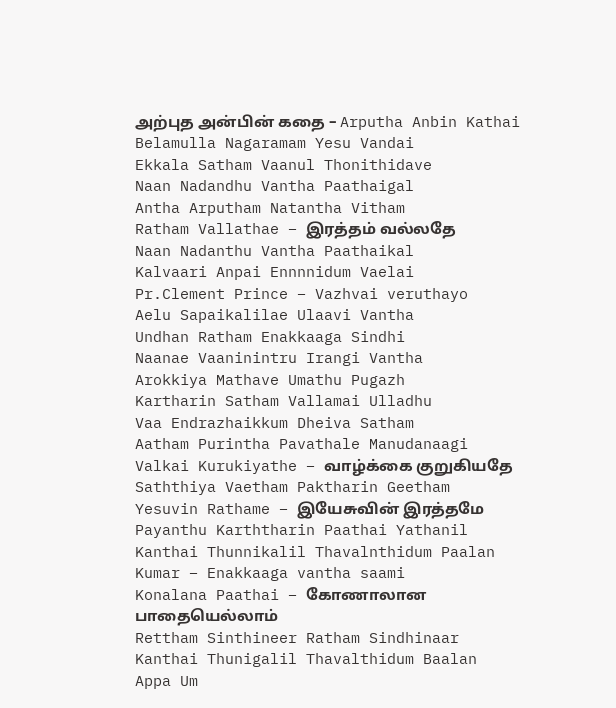அற்புத அன்பின் கதை – Arputha Anbin Kathai
Belamulla Nagaramam Yesu Vandai
Ekkala Satham Vaanul Thonithidave
Naan Nadandhu Vantha Paathaigal
Antha Arputham Natantha Vitham
Ratham Vallathae – இரத்தம் வல்லதே
Naan Nadanthu Vantha Paathaikal
Kalvaari Anpai Ennnnidum Vaelai
Pr.Clement Prince – Vazhvai veruthayo
Aelu Sapaikalilae Ulaavi Vantha
Undhan Ratham Enakkaaga Sindhi
Naanae Vaaninintru Irangi Vantha
Arokkiya Mathave Umathu Pugazh
Kartharin Satham Vallamai Ulladhu
Vaa Endrazhaikkum Dheiva Satham
Aatham Purintha Pavathale Manudanaagi
Valkai Kurukiyathe – வாழ்க்கை குறுகியதே
Saththiya Vaetham Paktharin Geetham
Yesuvin Rathame – இயேசுவின் இரத்தமே
Payanthu Karththarin Paathai Yathanil
Kanthai Thunnikalil Thavalnthidum Paalan
Kumar – Enakkaaga vantha saami
Konalana Paathai – கோணாலான பாதையெல்லாம்
Rettham Sinthineer Ratham Sindhinaar
Kanthai Thunigalil Thavalthidum Baalan
Appa Um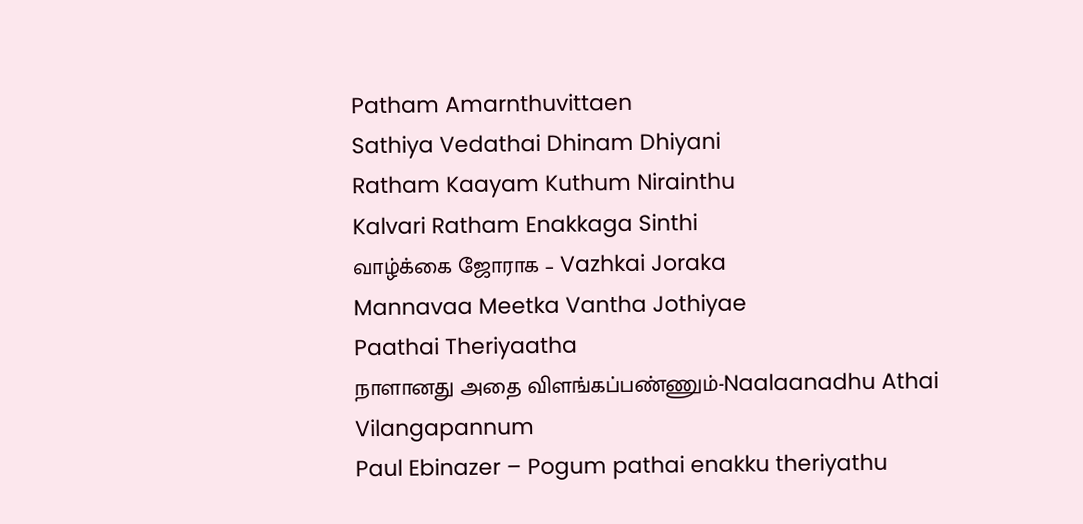Patham Amarnthuvittaen
Sathiya Vedathai Dhinam Dhiyani
Ratham Kaayam Kuthum Nirainthu
Kalvari Ratham Enakkaga Sinthi
வாழ்க்கை ஜோராக – Vazhkai Joraka
Mannavaa Meetka Vantha Jothiyae
Paathai Theriyaatha
நாளானது அதை விளங்கப்பண்ணும்-Naalaanadhu Athai Vilangapannum
Paul Ebinazer – Pogum pathai enakku theriyathu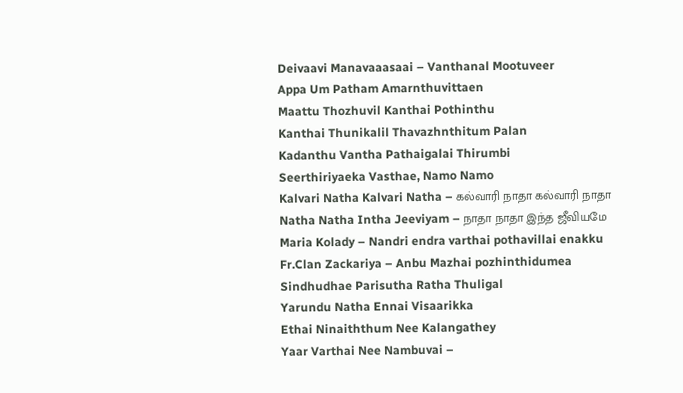Deivaavi Manavaaasaai – Vanthanal Mootuveer
Appa Um Patham Amarnthuvittaen
Maattu Thozhuvil Kanthai Pothinthu
Kanthai Thunikalil Thavazhnthitum Palan
Kadanthu Vantha Pathaigalai Thirumbi
Seerthiriyaeka Vasthae, Namo Namo
Kalvari Natha Kalvari Natha – கல்வாரி நாதா கல்வாரி நாதா
Natha Natha Intha Jeeviyam – நாதா நாதா இந்த ஜீவியமே
Maria Kolady – Nandri endra varthai pothavillai enakku
Fr.Clan Zackariya – Anbu Mazhai pozhinthidumea
Sindhudhae Parisutha Ratha Thuligal
Yarundu Natha Ennai Visaarikka
Ethai Ninaiththum Nee Kalangathey
Yaar Varthai Nee Nambuvai –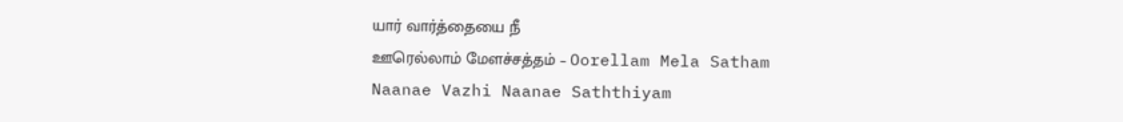யார் வார்த்தையை நீ
ஊரெல்லாம் மேளச்சத்தம் – Oorellam Mela Satham
Naanae Vazhi Naanae Saththiyam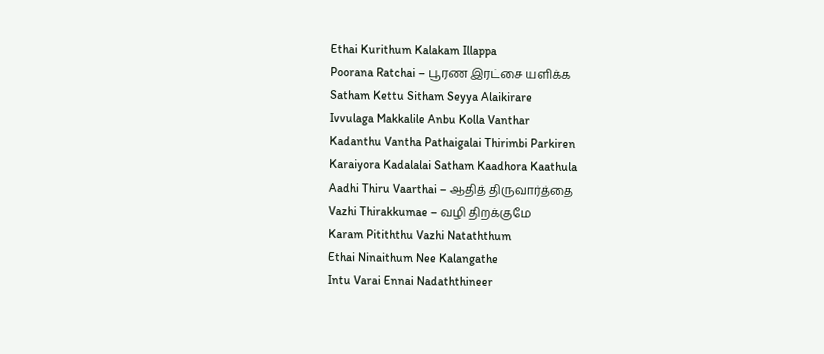Ethai Kurithum Kalakam Illappa
Poorana Ratchai – பூரண இரட்சை யளிக்க
Satham Kettu Sitham Seyya Alaikirare
Ivvulaga Makkalile Anbu Kolla Vanthar
Kadanthu Vantha Pathaigalai Thirimbi Parkiren
Karaiyora Kadalalai Satham Kaadhora Kaathula
Aadhi Thiru Vaarthai – ஆதித் திருவார்த்தை
Vazhi Thirakkumae – வழி திறக்குமே
Karam Pitiththu Vazhi Nataththum
Ethai Ninaithum Nee Kalangathe
Intu Varai Ennai Nadaththineer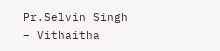Pr.Selvin Singh – Vithaitha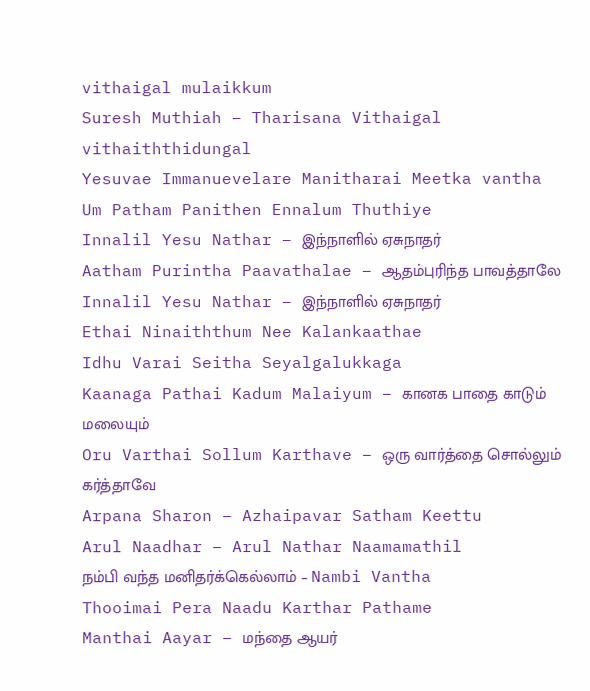vithaigal mulaikkum
Suresh Muthiah – Tharisana Vithaigal vithaiththidungal
Yesuvae Immanuevelare Manitharai Meetka vantha
Um Patham Panithen Ennalum Thuthiye
Innalil Yesu Nathar – இந்நாளில் ஏசுநாதர்
Aatham Purintha Paavathalae – ஆதம்புரிந்த பாவத்தாலே
Innalil Yesu Nathar – இந்நாளில் ஏசுநாதர்
Ethai Ninaiththum Nee Kalankaathae
Idhu Varai Seitha Seyalgalukkaga
Kaanaga Pathai Kadum Malaiyum – கானக பாதை காடும் மலையும்
Oru Varthai Sollum Karthave – ஒரு வார்த்தை சொல்லும் கர்த்தாவே
Arpana Sharon – Azhaipavar Satham Keettu
Arul Naadhar – Arul Nathar Naamamathil
நம்பி வந்த மனிதர்க்கெல்லாம் – Nambi Vantha
Thooimai Pera Naadu Karthar Pathame
Manthai Aayar – மந்தை ஆயர்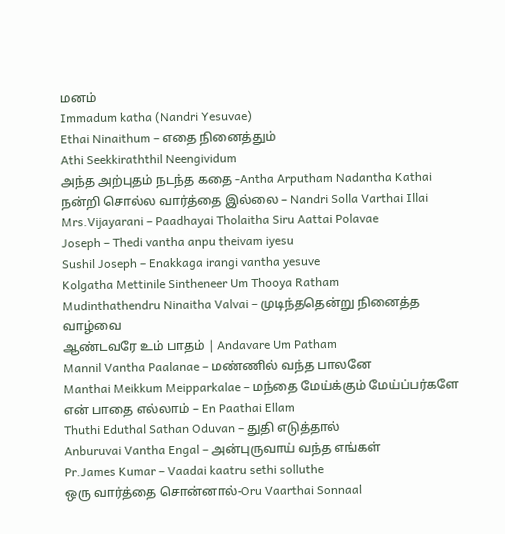மனம்
Immadum katha (Nandri Yesuvae)
Ethai Ninaithum – எதை நினைத்தும்
Athi Seekkiraththil Neengividum
அந்த அற்புதம் நடந்த கதை -Antha Arputham Nadantha Kathai
நன்றி சொல்ல வார்த்தை இல்லை – Nandri Solla Varthai Illai
Mrs.Vijayarani – Paadhayai Tholaitha Siru Aattai Polavae
Joseph – Thedi vantha anpu theivam iyesu
Sushil Joseph – Enakkaga irangi vantha yesuve
Kolgatha Mettinile Sintheneer Um Thooya Ratham
Mudinthathendru Ninaitha Valvai – முடிந்ததென்று நினைத்த வாழ்வை
ஆண்டவரே உம் பாதம் | Andavare Um Patham
Mannil Vantha Paalanae – மண்ணில் வந்த பாலனே
Manthai Meikkum Meipparkalae – மந்தை மேய்க்கும் மேய்ப்பர்களே
என் பாதை எல்லாம் – En Paathai Ellam
Thuthi Eduthal Sathan Oduvan – துதி எடுத்தால்
Anburuvai Vantha Engal – அன்புருவாய் வந்த எங்கள்
Pr.James Kumar – Vaadai kaatru sethi solluthe
ஒரு வார்த்தை சொன்னால்-Oru Vaarthai Sonnaal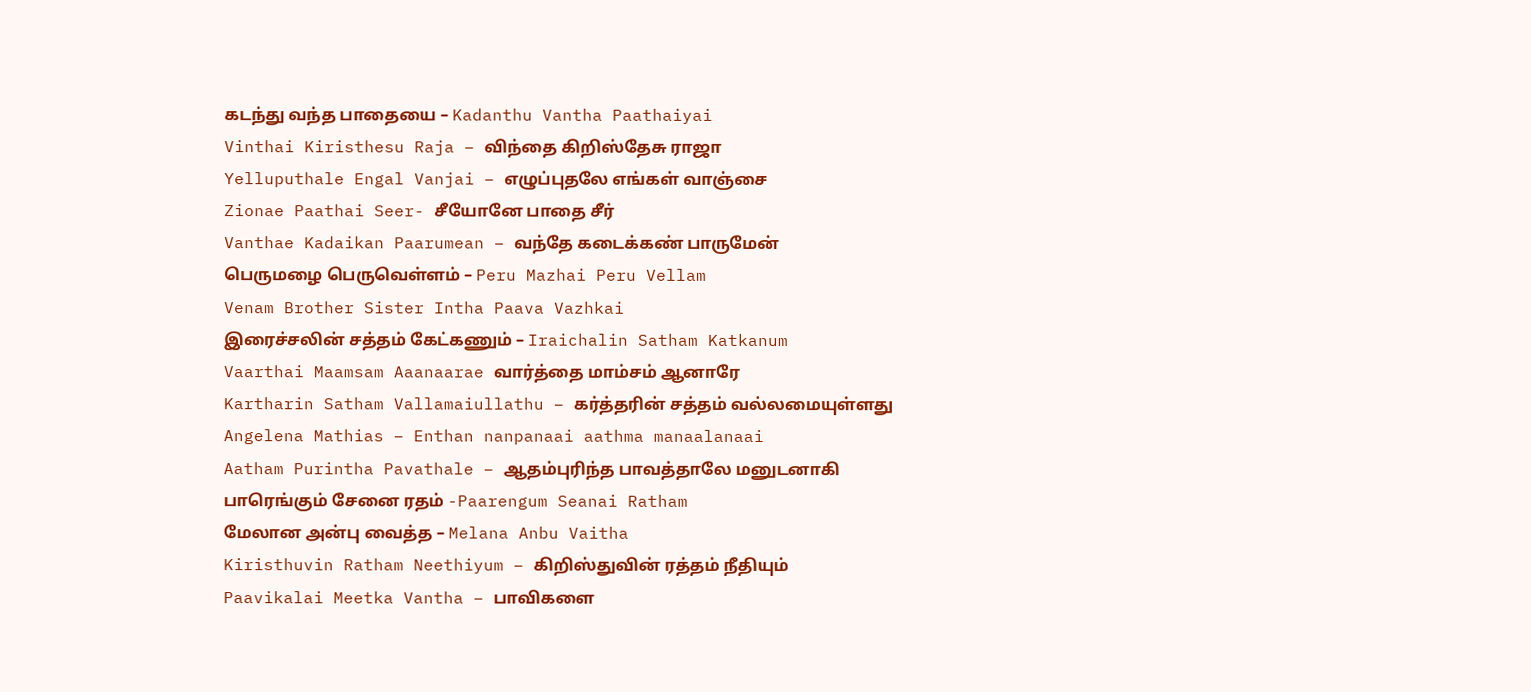கடந்து வந்த பாதையை – Kadanthu Vantha Paathaiyai
Vinthai Kiristhesu Raja – விந்தை கிறிஸ்தேசு ராஜா
Yelluputhale Engal Vanjai – எழுப்புதலே எங்கள் வாஞ்சை
Zionae Paathai Seer- சீயோனே பாதை சீர்
Vanthae Kadaikan Paarumean – வந்தே கடைக்கண் பாருமேன்
பெருமழை பெருவெள்ளம் – Peru Mazhai Peru Vellam
Venam Brother Sister Intha Paava Vazhkai
இரைச்சலின் சத்தம் கேட்கணும் – Iraichalin Satham Katkanum
Vaarthai Maamsam Aaanaarae வார்த்தை மாம்சம் ஆனாரே
Kartharin Satham Vallamaiullathu – கர்த்தரின் சத்தம் வல்லமையுள்ளது
Angelena Mathias – Enthan nanpanaai aathma manaalanaai
Aatham Purintha Pavathale – ஆதம்புரிந்த பாவத்தாலே மனுடனாகி
பாரெங்கும் சேனை ரதம் -Paarengum Seanai Ratham
மேலான அன்பு வைத்த – Melana Anbu Vaitha
Kiristhuvin Ratham Neethiyum – கிறிஸ்துவின் ரத்தம் நீதியும்
Paavikalai Meetka Vantha – பாவிகளை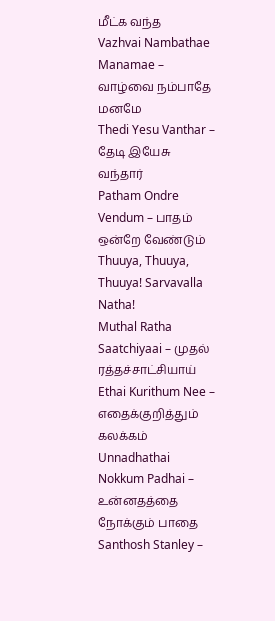மீட்க வந்த
Vazhvai Nambathae Manamae – வாழ்வை நம்பாதே மனமே
Thedi Yesu Vanthar – தேடி இயேசு வந்தார்
Patham Ondre Vendum – பாதம் ஒன்றே வேண்டும்
Thuuya, Thuuya, Thuuya! Sarvavalla Natha!
Muthal Ratha Saatchiyaai – முதல் ரத்தச்சாட்சியாய்
Ethai Kurithum Nee – எதைக்குறித்தும் கலக்கம்
Unnadhathai Nokkum Padhai – உன்னதத்தை நோக்கும் பாதை
Santhosh Stanley –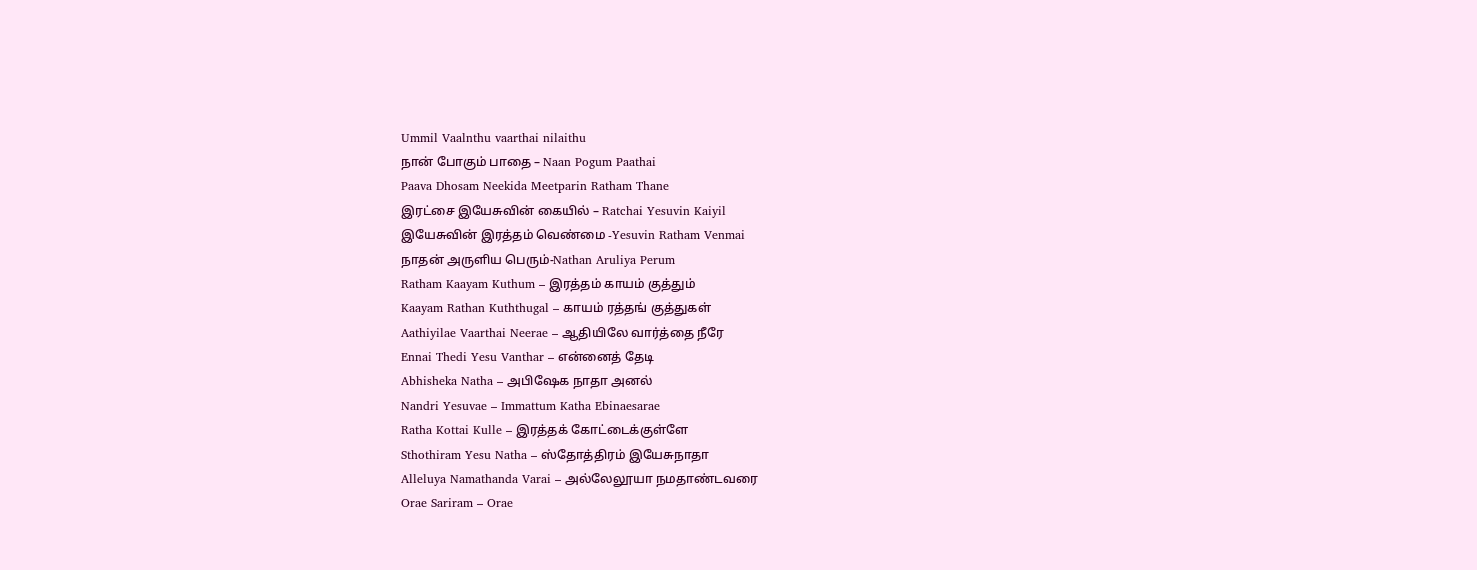Ummil Vaalnthu vaarthai nilaithu
நான் போகும் பாதை – Naan Pogum Paathai
Paava Dhosam Neekida Meetparin Ratham Thane
இரட்சை இயேசுவின் கையில் – Ratchai Yesuvin Kaiyil
இயேசுவின் இரத்தம் வெண்மை -Yesuvin Ratham Venmai
நாதன் அருளிய பெரும்-Nathan Aruliya Perum
Ratham Kaayam Kuthum – இரத்தம் காயம் குத்தும்
Kaayam Rathan Kuththugal – காயம் ரத்தங் குத்துகள்
Aathiyilae Vaarthai Neerae – ஆதியிலே வார்த்தை நீரே
Ennai Thedi Yesu Vanthar – என்னைத் தேடி
Abhisheka Natha – அபிஷேக நாதா அனல்
Nandri Yesuvae – Immattum Katha Ebinaesarae
Ratha Kottai Kulle – இரத்தக் கோட்டைக்குள்ளே
Sthothiram Yesu Natha – ஸ்தோத்திரம் இயேசுநாதா
Alleluya Namathanda Varai – அல்லேலூயா நமதாண்டவரை
Orae Sariram – Orae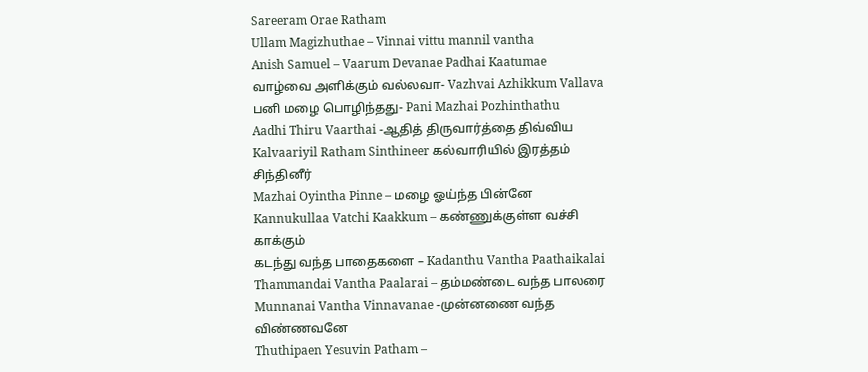Sareeram Orae Ratham
Ullam Magizhuthae – Vinnai vittu mannil vantha
Anish Samuel – Vaarum Devanae Padhai Kaatumae
வாழ்வை அளிக்கும் வல்லவா- Vazhvai Azhikkum Vallava
பனி மழை பொழிந்தது- Pani Mazhai Pozhinthathu
Aadhi Thiru Vaarthai -ஆதித் திருவார்த்தை திவ்விய
Kalvaariyil Ratham Sinthineer கல்வாரியில் இரத்தம் சிந்தினீர்
Mazhai Oyintha Pinne – மழை ஓய்ந்த பின்னே
Kannukullaa Vatchi Kaakkum – கண்ணுக்குள்ள வச்சி காக்கும்
கடந்து வந்த பாதைகளை – Kadanthu Vantha Paathaikalai
Thammandai Vantha Paalarai – தம்மண்டை வந்த பாலரை
Munnanai Vantha Vinnavanae -முன்னணை வந்த விண்ணவனே
Thuthipaen Yesuvin Patham –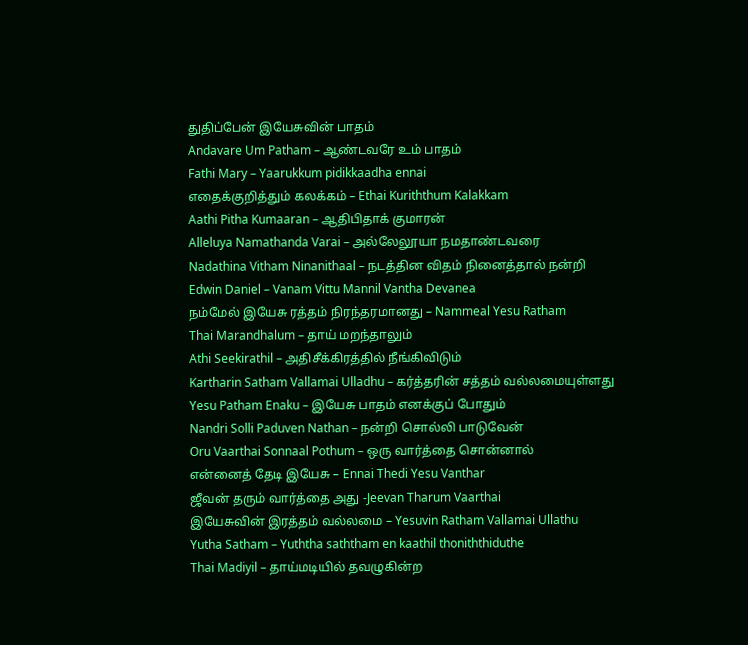துதிப்பேன் இயேசுவின் பாதம்
Andavare Um Patham – ஆண்டவரே உம் பாதம்
Fathi Mary – Yaarukkum pidikkaadha ennai
எதைக்குறித்தும் கலக்கம் – Ethai Kuriththum Kalakkam
Aathi Pitha Kumaaran – ஆதிபிதாக் குமாரன்
Alleluya Namathanda Varai – அல்லேலூயா நமதாண்டவரை
Nadathina Vitham Ninanithaal – நடத்தின விதம் நினைத்தால் நன்றி
Edwin Daniel – Vanam Vittu Mannil Vantha Devanea
நம்மேல் இயேசு ரத்தம் நிரந்தரமானது – Nammeal Yesu Ratham
Thai Marandhalum – தாய் மறந்தாலும்
Athi Seekirathil – அதிசீக்கிரத்தில் நீங்கிவிடும்
Kartharin Satham Vallamai Ulladhu – கர்த்தரின் சத்தம் வல்லமையுள்ளது
Yesu Patham Enaku – இயேசு பாதம் எனக்குப் போதும்
Nandri Solli Paduven Nathan – நன்றி சொல்லி பாடுவேன்
Oru Vaarthai Sonnaal Pothum – ஒரு வார்த்தை சொன்னால்
என்னைத் தேடி இயேசு – Ennai Thedi Yesu Vanthar
ஜீவன் தரும் வார்த்தை அது -Jeevan Tharum Vaarthai
இயேசுவின் இரத்தம் வல்லமை – Yesuvin Ratham Vallamai Ullathu
Yutha Satham – Yuththa saththam en kaathil thoniththiduthe
Thai Madiyil – தாய்மடியில் தவழுகின்ற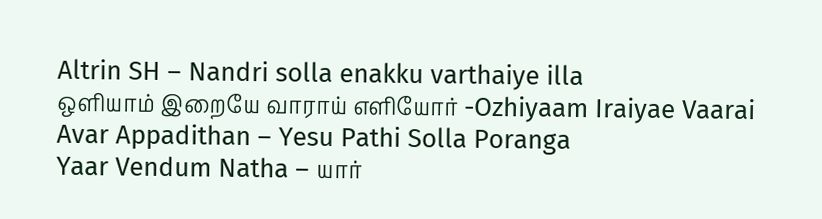Altrin SH – Nandri solla enakku varthaiye illa
ஒளியாம் இறையே வாராய் எளியோர் -Ozhiyaam Iraiyae Vaarai
Avar Appadithan – Yesu Pathi Solla Poranga
Yaar Vendum Natha – யார்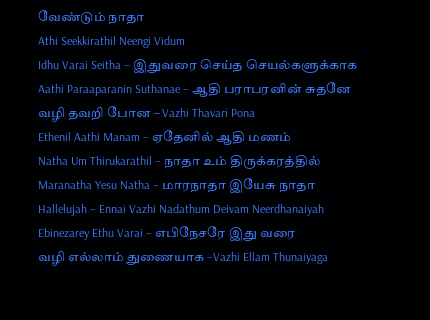வேண்டும் நாதா
Athi Seekkirathil Neengi Vidum
Idhu Varai Seitha – இதுவரை செய்த செயல்களுக்காக
Aathi Paraaparanin Suthanae – ஆதி பராபரனின் சுதனே
வழி தவறி போன – Vazhi Thavari Pona
Ethenil Aathi Manam – ஏதேனில் ஆதி மணம்
Natha Um Thirukarathil – நாதா உம் திருக்கரத்தில்
Maranatha Yesu Natha – மாரநாதா இயேசு நாதா
Hallelujah – Ennai Vazhi Nadathum Deivam Neerdhanaiyah
Ebinezarey Ethu Varai – எபிநேசரே இது வரை
வழி எல்லாம் துணையாக –Vazhi Ellam Thunaiyaga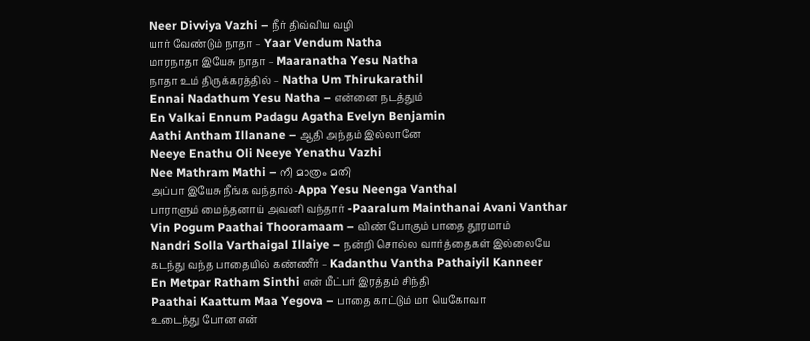Neer Divviya Vazhi – நீர் திவ்விய வழி
யார் வேண்டும் நாதா – Yaar Vendum Natha
மாரநாதா இயேசு நாதா – Maaranatha Yesu Natha
நாதா உம் திருக்கரத்தில் – Natha Um Thirukarathil
Ennai Nadathum Yesu Natha – என்னை நடத்தும்
En Valkai Ennum Padagu Agatha Evelyn Benjamin
Aathi Antham Illanane – ஆதி அந்தம் இல்லானே
Neeye Enathu Oli Neeye Yenathu Vazhi
Nee Mathram Mathi – നീ മാത്രം മതി
அப்பா இயேசு நீங்க வந்தால்-Appa Yesu Neenga Vanthal
பாராளும் மைந்தனாய் அவனி வந்தார் -Paaralum Mainthanai Avani Vanthar
Vin Pogum Paathai Thooramaam – விண் போகும் பாதை தூரமாம்
Nandri Solla Varthaigal Illaiye – நன்றி சொல்ல வார்த்தைகள் இல்லையே
கடந்து வந்த பாதையில் கண்ணீர் – Kadanthu Vantha Pathaiyil Kanneer
En Metpar Ratham Sinthi என் மீட்பர் இரத்தம் சிந்தி
Paathai Kaattum Maa Yegova – பாதை காட்டும் மா யெகோவா
உடைந்து போன என்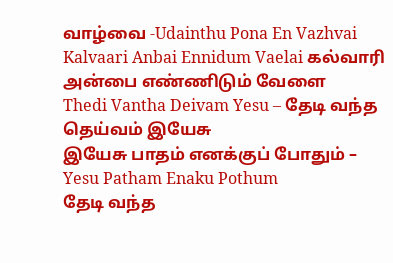வாழ்வை -Udainthu Pona En Vazhvai
Kalvaari Anbai Ennidum Vaelai கல்வாரி அன்பை எண்ணிடும் வேளை
Thedi Vantha Deivam Yesu – தேடி வந்த தெய்வம் இயேசு
இயேசு பாதம் எனக்குப் போதும் – Yesu Patham Enaku Pothum
தேடி வந்த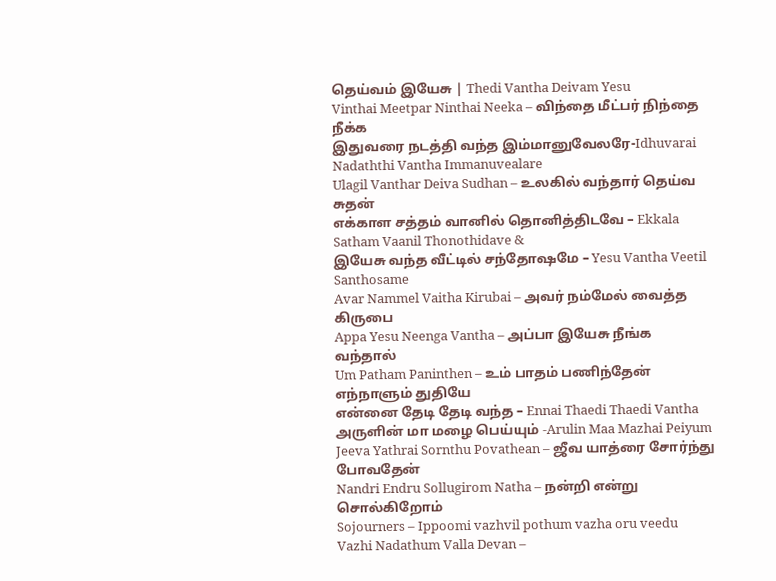தெய்வம் இயேசு | Thedi Vantha Deivam Yesu
Vinthai Meetpar Ninthai Neeka – விந்தை மீட்பர் நிந்தை நீக்க
இதுவரை நடத்தி வந்த இம்மானுவேலரே-Idhuvarai Nadaththi Vantha Immanuvealare
Ulagil Vanthar Deiva Sudhan – உலகில் வந்தார் தெய்வ சுதன்
எக்காள சத்தம் வானில் தொனித்திடவே – Ekkala Satham Vaanil Thonothidave &
இயேசு வந்த வீட்டில் சந்தோஷமே – Yesu Vantha Veetil Santhosame
Avar Nammel Vaitha Kirubai – அவர் நம்மேல் வைத்த கிருபை
Appa Yesu Neenga Vantha – அப்பா இயேசு நீங்க வந்தால்
Um Patham Paninthen – உம் பாதம் பணிந்தேன் எந்நாளும் துதியே
என்னை தேடி தேடி வந்த – Ennai Thaedi Thaedi Vantha
அருளின் மா மழை பெய்யும் -Arulin Maa Mazhai Peiyum
Jeeva Yathrai Sornthu Povathean – ஜீவ யாத்ரை சோர்ந்து போவதேன்
Nandri Endru Sollugirom Natha – நன்றி என்று சொல்கிறோம்
Sojourners – Ippoomi vazhvil pothum vazha oru veedu
Vazhi Nadathum Valla Devan –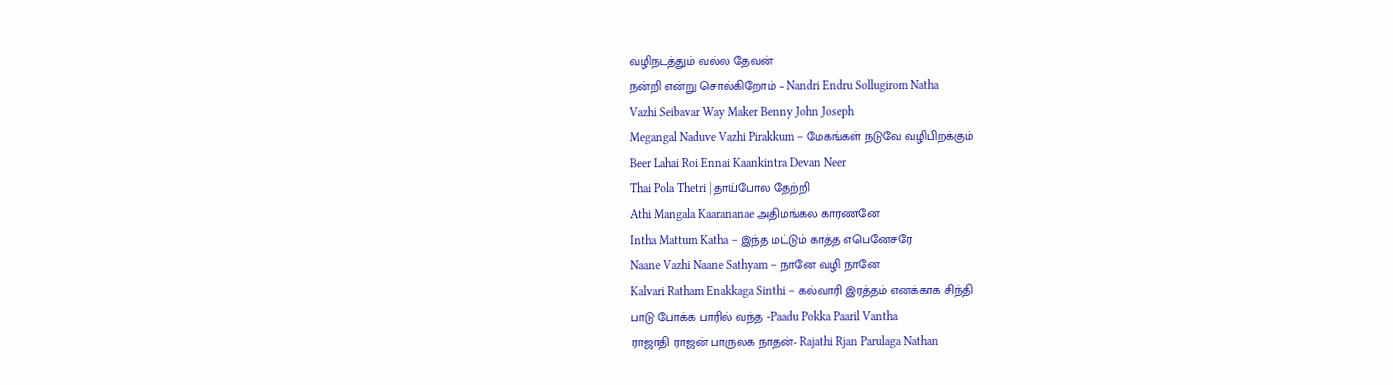வழிநடத்தும் வல்ல தேவன்
நன்றி என்று சொல்கிறோம் – Nandri Endru Sollugirom Natha
Vazhi Seibavar Way Maker Benny John Joseph
Megangal Naduve Vazhi Pirakkum – மேகங்கள் நடுவே வழிபிறக்கும்
Beer Lahai Roi Ennai Kaankintra Devan Neer
Thai Pola Thetri | தாய்போல தேற்றி
Athi Mangala Kaarananae அதிமங்கல காரணனே
Intha Mattum Katha – இந்த மட்டும் காத்த எபெனேசரே
Naane Vazhi Naane Sathyam – நானே வழி நானே
Kalvari Ratham Enakkaga Sinthi – கல்வாரி இரத்தம் எனக்காக சிந்தி
பாடு போக்க பாரில் வந்த -Paadu Pokka Paaril Vantha
ராஜாதி ராஜன் பாருலக நாதன்- Rajathi Rjan Parulaga Nathan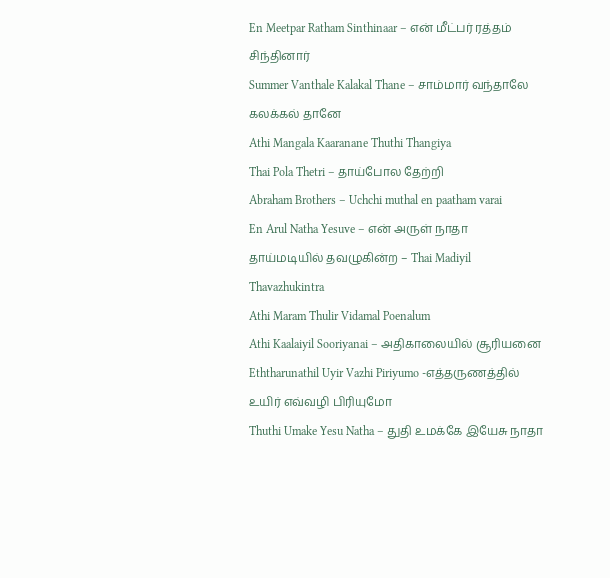En Meetpar Ratham Sinthinaar – என் மீட்பர் ரத்தம் சிந்தினார்
Summer Vanthale Kalakal Thane – சாம்மார் வந்தாலே கலக்கல் தானே
Athi Mangala Kaaranane Thuthi Thangiya
Thai Pola Thetri – தாய்போல தேற்றி
Abraham Brothers – Uchchi muthal en paatham varai
En Arul Natha Yesuve – என் அருள் நாதா
தாய்மடியில் தவழுகின்ற – Thai Madiyil Thavazhukintra
Athi Maram Thulir Vidamal Poenalum
Athi Kaalaiyil Sooriyanai – அதிகாலையில் சூரியனை
Eththarunathil Uyir Vazhi Piriyumo -எத்தருணத்தில் உயிர் எவ்வழி பிரியுமோ
Thuthi Umake Yesu Natha – துதி உமக்கே இயேசு நாதா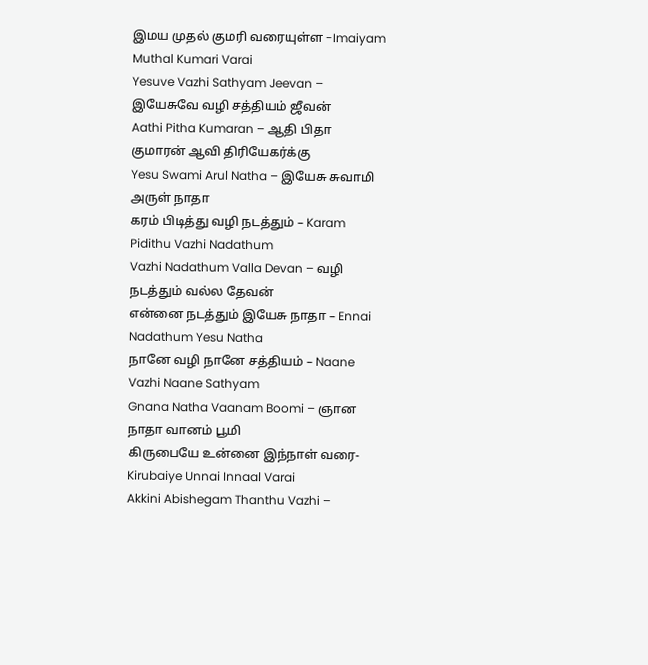இமய முதல் குமரி வரையுள்ள -Imaiyam Muthal Kumari Varai
Yesuve Vazhi Sathyam Jeevan – இயேசுவே வழி சத்தியம் ஜீவன்
Aathi Pitha Kumaran – ஆதி பிதா குமாரன் ஆவி திரியேகர்க்கு
Yesu Swami Arul Natha – இயேசு சுவாமி அருள் நாதா
கரம் பிடித்து வழி நடத்தும் – Karam Pidithu Vazhi Nadathum
Vazhi Nadathum Valla Devan – வழி நடத்தும் வல்ல தேவன்
என்னை நடத்தும் இயேசு நாதா – Ennai Nadathum Yesu Natha
நானே வழி நானே சத்தியம் – Naane Vazhi Naane Sathyam
Gnana Natha Vaanam Boomi – ஞான நாதா வானம் பூமி
கிருபையே உன்னை இந்நாள் வரை- Kirubaiye Unnai Innaal Varai
Akkini Abishegam Thanthu Vazhi –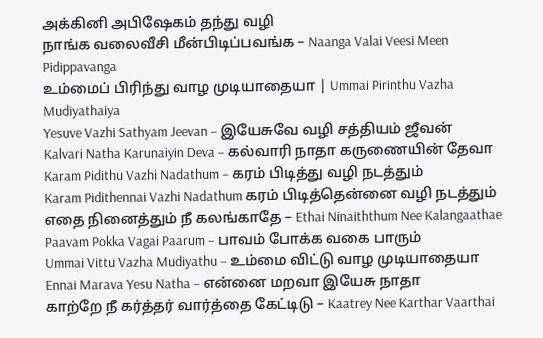அக்கினி அபிஷேகம் தந்து வழி
நாங்க வலைவீசி மீன்பிடிப்பவங்க – Naanga Valai Veesi Meen Pidippavanga
உம்மைப் பிரிந்து வாழ முடியாதையா | Ummai Pirinthu Vazha Mudiyathaiya
Yesuve Vazhi Sathyam Jeevan – இயேசுவே வழி சத்தியம் ஜீவன்
Kalvari Natha Karunaiyin Deva – கல்வாரி நாதா கருணையின் தேவா
Karam Pidithu Vazhi Nadathum – கரம் பிடித்து வழி நடத்தும்
Karam Pidithennai Vazhi Nadathum கரம் பிடித்தென்னை வழி நடத்தும்
எதை நினைத்தும் நீ கலங்காதே – Ethai Ninaiththum Nee Kalangaathae
Paavam Pokka Vagai Paarum – பாவம் போக்க வகை பாரும்
Ummai Vittu Vazha Mudiyathu – உம்மை விட்டு வாழ முடியாதையா
Ennai Marava Yesu Natha – என்னை மறவா இயேசு நாதா
காற்றே நீ கர்த்தர் வார்த்தை கேட்டிடு – Kaatrey Nee Karthar Vaarthai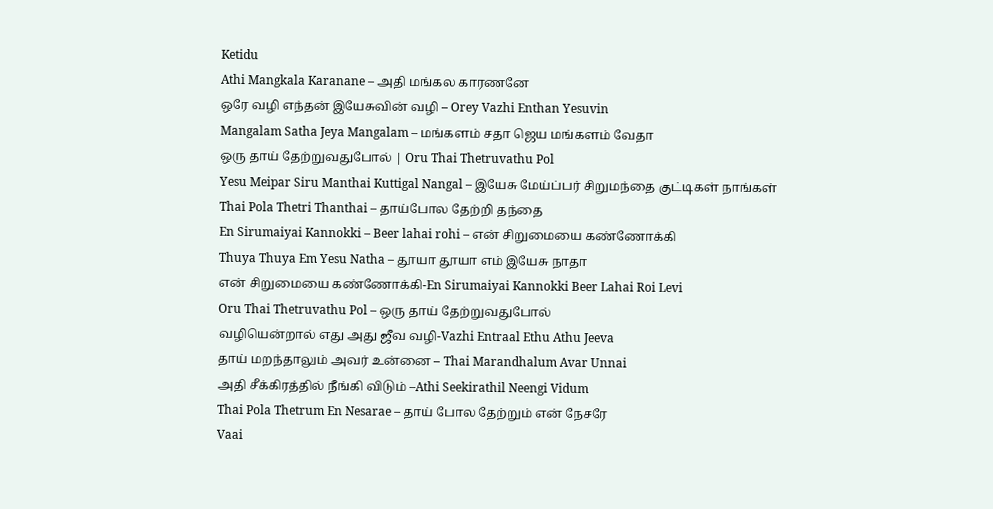Ketidu
Athi Mangkala Karanane – அதி மங்கல காரணனே
ஒரே வழி எந்தன் இயேசுவின் வழி – Orey Vazhi Enthan Yesuvin
Mangalam Satha Jeya Mangalam – மங்களம் சதா ஜெய மங்களம் வேதா
ஒரு தாய் தேற்றுவதுபோல் | Oru Thai Thetruvathu Pol
Yesu Meipar Siru Manthai Kuttigal Nangal – இயேசு மேய்ப்பர் சிறுமந்தை குட்டிகள் நாங்கள்
Thai Pola Thetri Thanthai – தாய்போல தேற்றி தந்தை
En Sirumaiyai Kannokki – Beer lahai rohi – என் சிறுமையை கண்ணோக்கி
Thuya Thuya Em Yesu Natha – தூயா தூயா எம் இயேசு நாதா
என் சிறுமையை கண்ணோக்கி-En Sirumaiyai Kannokki Beer Lahai Roi Levi
Oru Thai Thetruvathu Pol – ஒரு தாய் தேற்றுவதுபோல்
வழியென்றால் எது அது ஜீவ வழி-Vazhi Entraal Ethu Athu Jeeva
தாய் மறந்தாலும் அவர் உன்னை – Thai Marandhalum Avar Unnai
அதி சீக்கிரத்தில் நீங்கி விடும் –Athi Seekirathil Neengi Vidum
Thai Pola Thetrum En Nesarae – தாய் போல தேற்றும் என் நேசரே
Vaai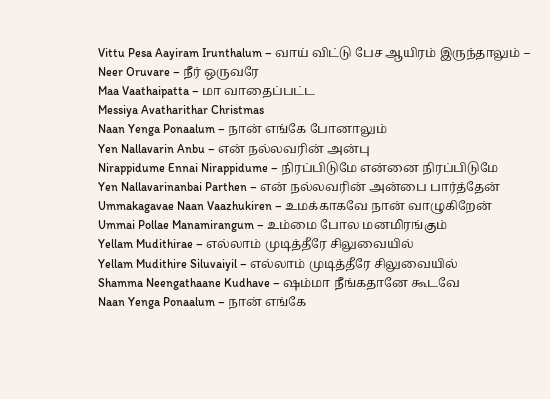Vittu Pesa Aayiram Irunthalum – வாய் விட்டு பேச ஆயிரம் இருந்தாலும் – Neer Oruvare – நீர் ஒருவரே
Maa Vaathaipatta – மா வாதைப்பட்ட
Messiya Avatharithar Christmas
Naan Yenga Ponaalum – நான் எங்கே போனாலும்
Yen Nallavarin Anbu – என் நல்லவரின் அன்பு
Nirappidume Ennai Nirappidume – நிரப்பிடுமே என்னை நிரப்பிடுமே
Yen Nallavarinanbai Parthen – என் நல்லவரின் அன்பை பார்த்தேன்
Ummakagavae Naan Vaazhukiren – உமக்காகவே நான் வாழுகிறேன்
Ummai Pollae Manamirangum – உம்மை போல மனமிரங்கும்
Yellam Mudithirae – எல்லாம் முடித்தீரே சிலுவையில்
Yellam Mudithire Siluvaiyil – எல்லாம் முடித்தீரே சிலுவையில்
Shamma Neengathaane Kudhave – ஷம்மா நீங்கதானே கூடவே
Naan Yenga Ponaalum – நான் எங்கே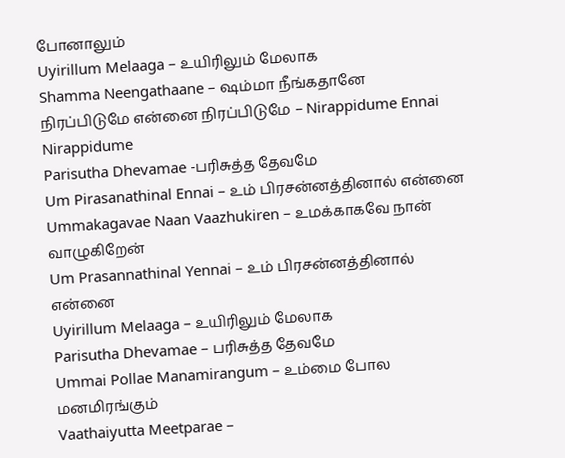போனாலும்
Uyirillum Melaaga – உயிரிலும் மேலாக
Shamma Neengathaane – ஷம்மா நீங்கதானே
நிரப்பிடுமே என்னை நிரப்பிடுமே – Nirappidume Ennai Nirappidume
Parisutha Dhevamae -பரிசுத்த தேவமே
Um Pirasanathinal Ennai – உம் பிரசன்னத்தினால் என்னை
Ummakagavae Naan Vaazhukiren – உமக்காகவே நான் வாழுகிறேன்
Um Prasannathinal Yennai – உம் பிரசன்னத்தினால் என்னை
Uyirillum Melaaga – உயிரிலும் மேலாக
Parisutha Dhevamae – பரிசுத்த தேவமே
Ummai Pollae Manamirangum – உம்மை போல மனமிரங்கும்
Vaathaiyutta Meetparae –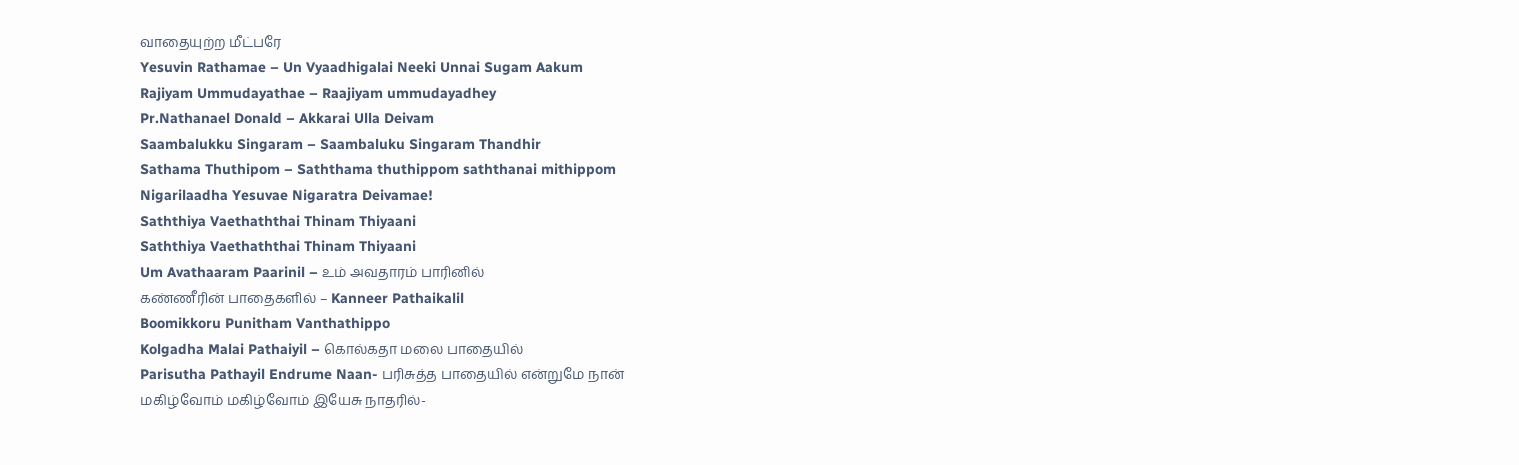வாதையுற்ற மீட்பரே
Yesuvin Rathamae – Un Vyaadhigalai Neeki Unnai Sugam Aakum
Rajiyam Ummudayathae – Raajiyam ummudayadhey
Pr.Nathanael Donald – Akkarai Ulla Deivam
Saambalukku Singaram – Saambaluku Singaram Thandhir
Sathama Thuthipom – Saththama thuthippom saththanai mithippom
Nigarilaadha Yesuvae Nigaratra Deivamae!
Saththiya Vaethaththai Thinam Thiyaani
Saththiya Vaethaththai Thinam Thiyaani
Um Avathaaram Paarinil – உம் அவதாரம் பாரினில்
கண்ணீரின் பாதைகளில் – Kanneer Pathaikalil
Boomikkoru Punitham Vanthathippo
Kolgadha Malai Pathaiyil – கொல்கதா மலை பாதையில்
Parisutha Pathayil Endrume Naan- பரிசுத்த பாதையில் என்றுமே நான்
மகிழ்வோம் மகிழ்வோம் இயேசு நாதரில்-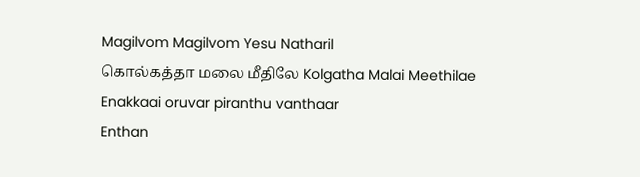Magilvom Magilvom Yesu Natharil
கொல்கத்தா மலை மீதிலே Kolgatha Malai Meethilae
Enakkaai oruvar piranthu vanthaar
Enthan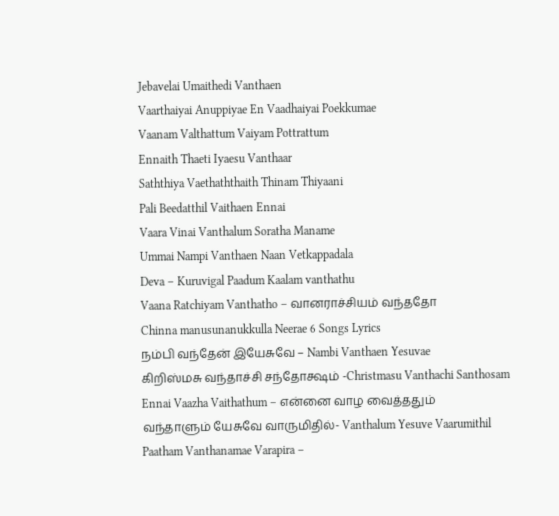Jebavelai Umaithedi Vanthaen
Vaarthaiyai Anuppiyae En Vaadhaiyai Poekkumae
Vaanam Valthattum Vaiyam Pottrattum
Ennaith Thaeti Iyaesu Vanthaar
Saththiya Vaethaththaith Thinam Thiyaani
Pali Beedatthil Vaithaen Ennai
Vaara Vinai Vanthalum Soratha Maname
Ummai Nampi Vanthaen Naan Vetkappadala
Deva – Kuruvigal Paadum Kaalam vanthathu
Vaana Ratchiyam Vanthatho – வானராச்சியம் வந்ததோ
Chinna manusunanukkulla Neerae 6 Songs Lyrics
நம்பி வந்தேன் இயேசுவே – Nambi Vanthaen Yesuvae
கிறிஸ்மசு வந்தாச்சி சந்தோக்ஷம் -Christmasu Vanthachi Santhosam
Ennai Vaazha Vaithathum – என்னை வாழ வைத்ததும்
வந்தாளும் யேசுவே வாருமிதில்- Vanthalum Yesuve Vaarumithil
Paatham Vanthanamae Varapira –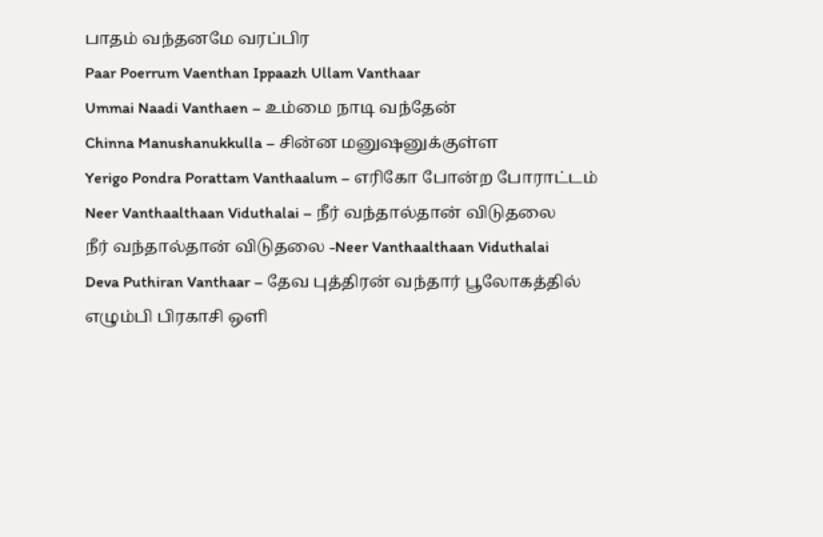பாதம் வந்தனமே வரப்பிர
Paar Poerrum Vaenthan Ippaazh Ullam Vanthaar
Ummai Naadi Vanthaen – உம்மை நாடி வந்தேன்
Chinna Manushanukkulla – சின்ன மனுஷனுக்குள்ள
Yerigo Pondra Porattam Vanthaalum – எரிகோ போன்ற போராட்டம்
Neer Vanthaalthaan Viduthalai – நீர் வந்தால்தான் விடுதலை
நீர் வந்தால்தான் விடுதலை -Neer Vanthaalthaan Viduthalai
Deva Puthiran Vanthaar – தேவ புத்திரன் வந்தார் பூலோகத்தில்
எழும்பி பிரகாசி ஒளி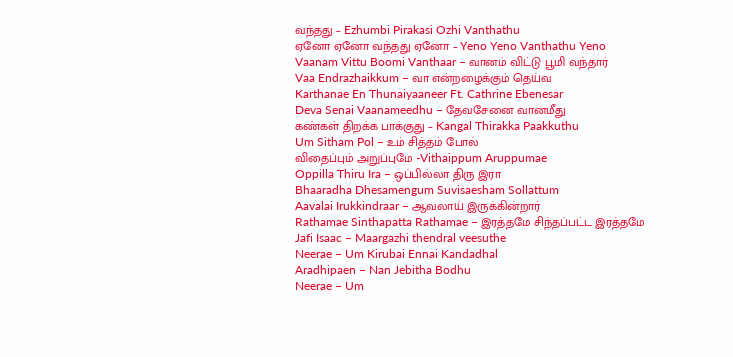வந்தது – Ezhumbi Pirakasi Ozhi Vanthathu
ஏனோ ஏனோ வந்தது ஏனோ – Yeno Yeno Vanthathu Yeno
Vaanam Vittu Boomi Vanthaar – வானம் விட்டு பூமி வந்தார்
Vaa Endrazhaikkum – வா என்றழைக்கும் தெய்வ
Karthanae En Thunaiyaaneer Ft. Cathrine Ebenesar
Deva Senai Vaanameedhu – தேவசேனை வானமீது
கண்கள் திறக்க பாக்குது – Kangal Thirakka Paakkuthu
Um Sitham Pol – உம் சித்தம் போல்
விதைப்பும் அறுப்புமே -Vithaippum Aruppumae
Oppilla Thiru Ira – ஒப்பில்லா திரு இரா
Bhaaradha Dhesamengum Suvisaesham Sollattum
Aavalai Irukkindraar – ஆவலாய் இருக்கின்றார்
Rathamae Sinthapatta Rathamae – இரத்தமே சிந்தப்பட்ட இரத்தமே
Jafi Isaac – Maargazhi thendral veesuthe
Neerae – Um Kirubai Ennai Kandadhal
Aradhipaen – Nan Jebitha Bodhu
Neerae – Um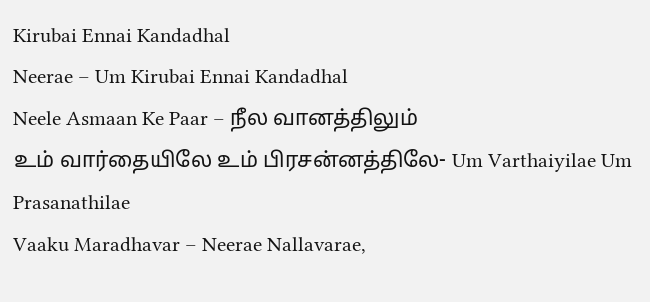Kirubai Ennai Kandadhal
Neerae – Um Kirubai Ennai Kandadhal
Neele Asmaan Ke Paar – நீல வானத்திலும்
உம் வார்தையிலே உம் பிரசன்னத்திலே- Um Varthaiyilae Um Prasanathilae
Vaaku Maradhavar – Neerae Nallavarae,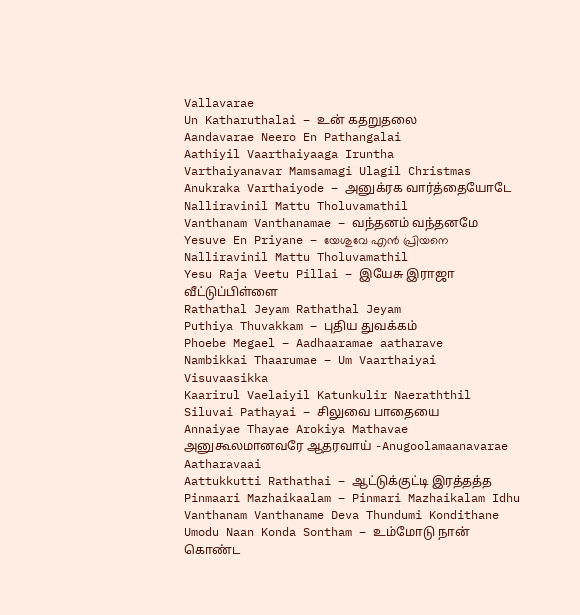Vallavarae
Un Katharuthalai – உன் கதறுதலை
Aandavarae Neero En Pathangalai
Aathiyil Vaarthaiyaaga Iruntha
Varthaiyanavar Mamsamagi Ulagil Christmas
Anukraka Varthaiyode – அனுக்ரக வார்த்தையோடே
Nalliravinil Mattu Tholuvamathil
Vanthanam Vanthanamae – வந்தனம் வந்தனமே
Yesuve En Priyane – യേശുവേ എൻ പ്രിയനെ
Nalliravinil Mattu Tholuvamathil
Yesu Raja Veetu Pillai – இயேசு இராஜா வீட்டுப்பிள்ளை
Rathathal Jeyam Rathathal Jeyam
Puthiya Thuvakkam – புதிய துவக்கம்
Phoebe Megael – Aadhaaramae aatharave
Nambikkai Thaarumae – Um Vaarthaiyai Visuvaasikka
Kaarirul Vaelaiyil Katunkulir Naeraththil
Siluvai Pathayai – சிலுவை பாதையை
Annaiyae Thayae Arokiya Mathavae
அனுகூலமானவரே ஆதரவாய் -Anugoolamaanavarae Aatharavaai
Aattukkutti Rathathai – ஆட்டுக்குட்டி இரத்தத்த
Pinmaari Mazhaikaalam – Pinmari Mazhaikalam Idhu
Vanthanam Vanthaname Deva Thundumi Kondithane
Umodu Naan Konda Sontham – உம்மோடு நான் கொண்ட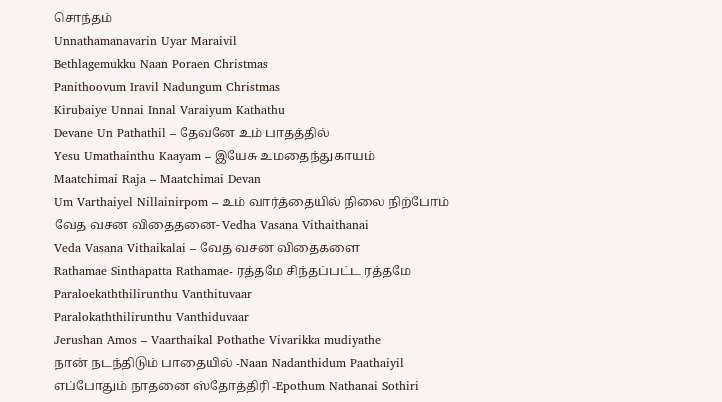சொந்தம்
Unnathamanavarin Uyar Maraivil
Bethlagemukku Naan Poraen Christmas
Panithoovum Iravil Nadungum Christmas
Kirubaiye Unnai Innal Varaiyum Kathathu
Devane Un Pathathil – தேவனே உம் பாதத்தில்
Yesu Umathainthu Kaayam – இயேசு உமதைந்துகாயம்
Maatchimai Raja – Maatchimai Devan
Um Varthaiyel Nillainirpom – உம் வார்த்தையில் நிலை நிற்போம்
வேத வசன விதைதனை- Vedha Vasana Vithaithanai
Veda Vasana Vithaikalai – வேத வசன விதைகளை
Rathamae Sinthapatta Rathamae- ரத்தமே சிந்தப்பட்ட ரத்தமே
Paraloekaththilirunthu Vanthituvaar
Paralokaththilirunthu Vanthiduvaar
Jerushan Amos – Vaarthaikal Pothathe Vivarikka mudiyathe
நான் நடந்திடும் பாதையில் -Naan Nadanthidum Paathaiyil
எப்போதும் நாதனை ஸ்தோத்திரி -Epothum Nathanai Sothiri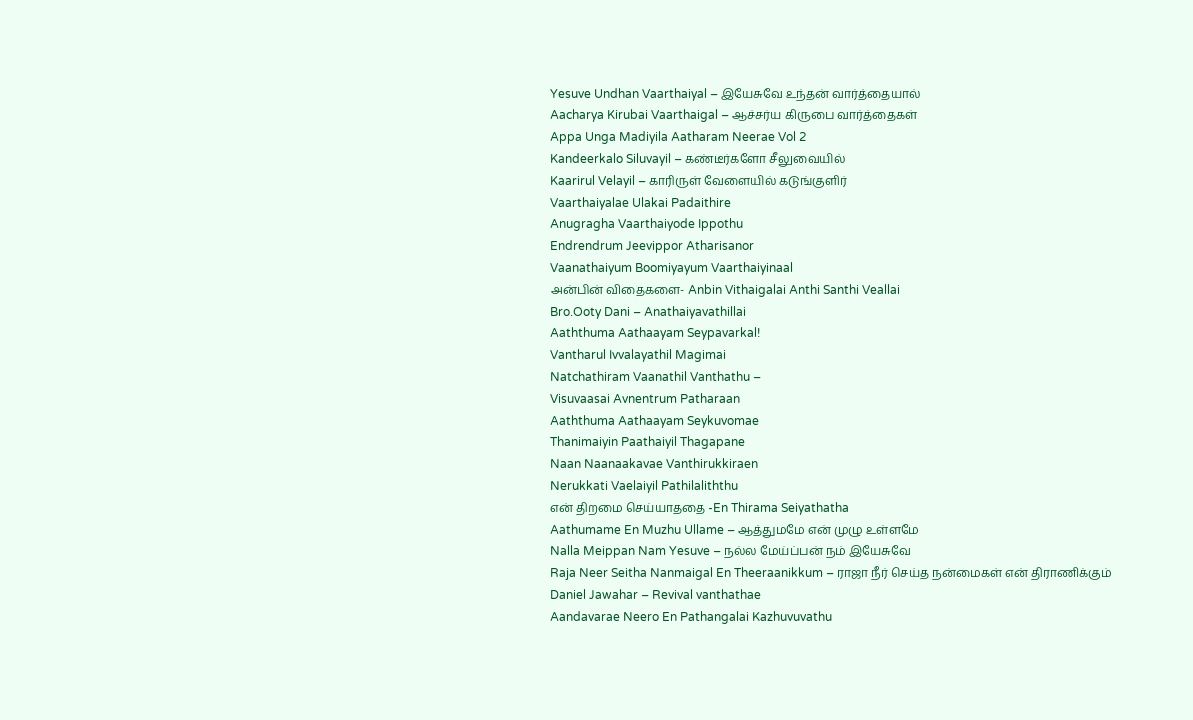Yesuve Undhan Vaarthaiyal – இயேசுவே உந்தன் வார்த்தையால்
Aacharya Kirubai Vaarthaigal – ஆச்சர்ய கிருபை வார்த்தைகள்
Appa Unga Madiyila Aatharam Neerae Vol 2
Kandeerkalo Siluvayil – கண்டீர்களோ சீலுவையில்
Kaarirul Velayil – காரிருள் வேளையில் கடுங்குளிர்
Vaarthaiyalae Ulakai Padaithire
Anugragha Vaarthaiyode Ippothu
Endrendrum Jeevippor Atharisanor
Vaanathaiyum Boomiyayum Vaarthaiyinaal
அன்பின் விதைகளை- Anbin Vithaigalai Anthi Santhi Veallai
Bro.Ooty Dani – Anathaiyavathillai
Aaththuma Aathaayam Seypavarkal!
Vantharul Ivvalayathil Magimai
Natchathiram Vaanathil Vanthathu –
Visuvaasai Avnentrum Patharaan
Aaththuma Aathaayam Seykuvomae
Thanimaiyin Paathaiyil Thagapane
Naan Naanaakavae Vanthirukkiraen
Nerukkati Vaelaiyil Pathilaliththu
என் திறமை செய்யாததை -En Thirama Seiyathatha
Aathumame En Muzhu Ullame – ஆத்துமமே என் முழு உள்ளமே
Nalla Meippan Nam Yesuve – நல்ல மேய்ப்பன் நம் இயேசுவே
Raja Neer Seitha Nanmaigal En Theeraanikkum – ராஜா நீர் செய்த நன்மைகள் என் திராணிக்கும்
Daniel Jawahar – Revival vanthathae
Aandavarae Neero En Pathangalai Kazhuvuvathu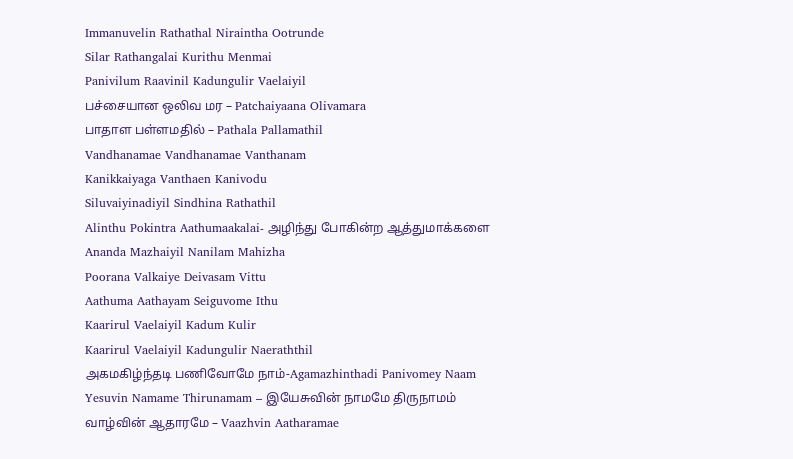Immanuvelin Rathathal Niraintha Ootrunde
Silar Rathangalai Kurithu Menmai
Panivilum Raavinil Kadungulir Vaelaiyil
பச்சையான ஒலிவ மர – Patchaiyaana Olivamara
பாதாள பள்ளமதில் – Pathala Pallamathil
Vandhanamae Vandhanamae Vanthanam
Kanikkaiyaga Vanthaen Kanivodu
Siluvaiyinadiyil Sindhina Rathathil
Alinthu Pokintra Aathumaakalai- அழிந்து போகின்ற ஆத்துமாக்களை
Ananda Mazhaiyil Nanilam Mahizha
Poorana Valkaiye Deivasam Vittu
Aathuma Aathayam Seiguvome Ithu
Kaarirul Vaelaiyil Kadum Kulir
Kaarirul Vaelaiyil Kadungulir Naeraththil
அகமகிழ்ந்தடி பணிவோமே நாம்-Agamazhinthadi Panivomey Naam
Yesuvin Namame Thirunamam – இயேசுவின் நாமமே திருநாமம்
வாழ்வின் ஆதாரமே – Vaazhvin Aatharamae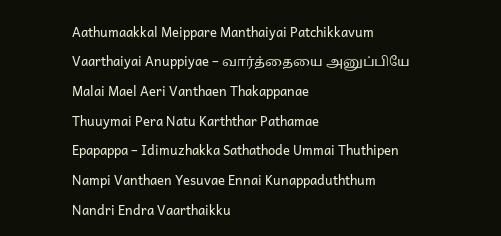Aathumaakkal Meippare Manthaiyai Patchikkavum
Vaarthaiyai Anuppiyae – வார்த்தையை அனுப்பியே
Malai Mael Aeri Vanthaen Thakappanae
Thuuymai Pera Natu Karththar Pathamae
Epapappa – Idimuzhakka Sathathode Ummai Thuthipen
Nampi Vanthaen Yesuvae Ennai Kunappaduththum
Nandri Endra Vaarthaikku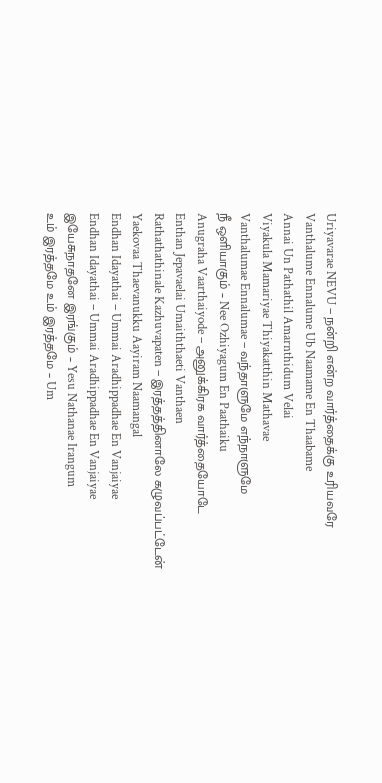Uriyavarae NEVU – நன்றி என்ற வார்த்தைக்கு உரியவரே
Vanthalume Ennalume Ub Naamame En Thaabame
Annai Un Pathathil Amarnthidum Velai
Viyakula Mamariyae Thiyakatthin Mathavae
Vanthalumae Ennalumae – வந்தாளுமே எந்நாளுமே
நீ ஒளியாகும் – Nee Ozhiyagum En Paathaiku
Anugraha Vaarthaiyode – அனுக்கிரக வார்த்தையோடே
Enthan Jepavaelai Umaiththaeti Vanthaen
Rathathathinale Kazhuvapaten – இரத்தத்தினாலே கழுவப்பட்டேன்
Yaekovaa Thaevanukku Aayiram Naamangal
Endhan Idayathai – Ummai Aradhippadhae En Vanjaiyae
Endhan Idayathai – Ummai Aradhippadhae En Vanjaiyae
இயேசுநாதனே இரங்கும் – Yesu Nathanae Irangum
உம் இரத்தமே உம் இரத்தமே – Um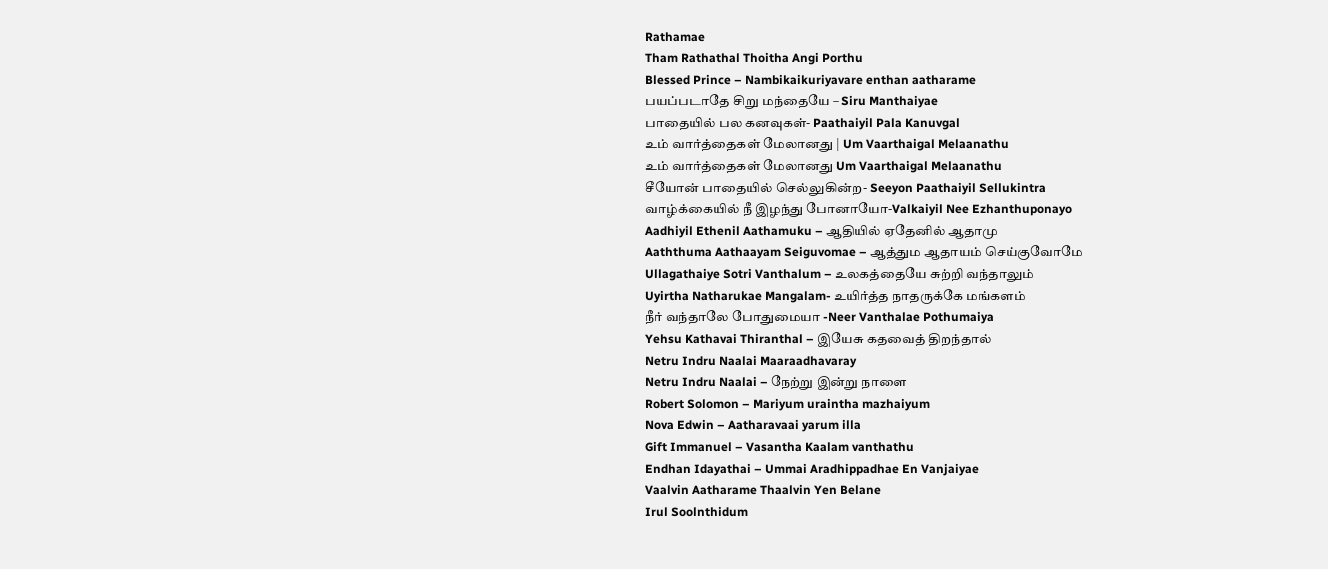Rathamae
Tham Rathathal Thoitha Angi Porthu
Blessed Prince – Nambikaikuriyavare enthan aatharame
பயப்படாதே சிறு மந்தையே – Siru Manthaiyae
பாதையில் பல கனவுகள்- Paathaiyil Pala Kanuvgal
உம் வார்த்தைகள் மேலானது | Um Vaarthaigal Melaanathu
உம் வார்த்தைகள் மேலானது Um Vaarthaigal Melaanathu
சீயோன் பாதையில் செல்லுகின்ற- Seeyon Paathaiyil Sellukintra
வாழ்க்கையில் நீ இழந்து போனாயோ-Valkaiyil Nee Ezhanthuponayo
Aadhiyil Ethenil Aathamuku – ஆதியில் ஏதேனில் ஆதாமு
Aaththuma Aathaayam Seiguvomae – ஆத்தும ஆதாயம் செய்குவோமே
Ullagathaiye Sotri Vanthalum – உலகத்தையே சுற்றி வந்தாலும்
Uyirtha Natharukae Mangalam- உயிர்த்த நாதருக்கே மங்களம்
நீர் வந்தாலே போதுமையா -Neer Vanthalae Pothumaiya
Yehsu Kathavai Thiranthal – இயேசு கதவைத் திறந்தால்
Netru Indru Naalai Maaraadhavaray
Netru Indru Naalai – நேற்று இன்று நாளை
Robert Solomon – Mariyum uraintha mazhaiyum
Nova Edwin – Aatharavaai yarum illa
Gift Immanuel – Vasantha Kaalam vanthathu
Endhan Idayathai – Ummai Aradhippadhae En Vanjaiyae
Vaalvin Aatharame Thaalvin Yen Belane
Irul Soolnthidum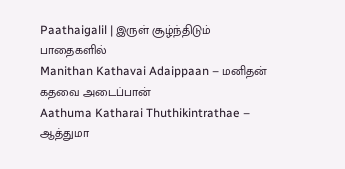Paathaigalil | இருள் சூழ்ந்திடும் பாதைகளில்
Manithan Kathavai Adaippaan – மனிதன் கதவை அடைப்பான்
Aathuma Katharai Thuthikintrathae – ஆத்துமா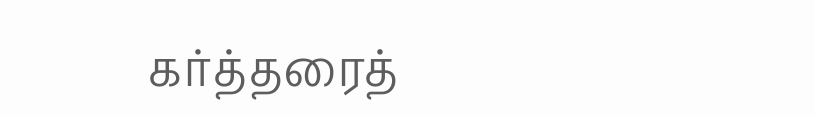கர்த்தரைத்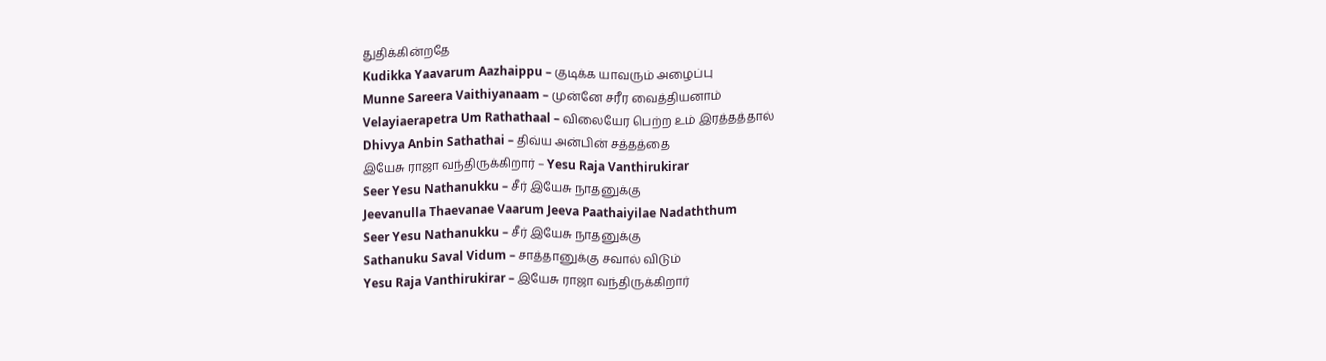துதிக்கின்றதே
Kudikka Yaavarum Aazhaippu – குடிக்க யாவரும் அழைப்பு
Munne Sareera Vaithiyanaam – முன்னே சரீர வைத்தியனாம்
Velayiaerapetra Um Rathathaal – விலையேர பெற்ற உம் இரத்தத்தால்
Dhivya Anbin Sathathai – திவ்ய அன்பின் சத்தத்தை
இயேசு ராஜா வந்திருக்கிறார் – Yesu Raja Vanthirukirar
Seer Yesu Nathanukku – சீர் இயேசு நாதனுக்கு
Jeevanulla Thaevanae Vaarum Jeeva Paathaiyilae Nadaththum
Seer Yesu Nathanukku – சீர் இயேசு நாதனுக்கு
Sathanuku Saval Vidum – சாத்தானுக்கு சவால் விடும்
Yesu Raja Vanthirukirar – இயேசு ராஜா வந்திருக்கிறார்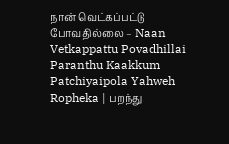நான் வெட்கப்பட்டு போவதில்லை – Naan Vetkappattu Povadhillai
Paranthu Kaakkum Patchiyaipola Yahweh Ropheka | பறந்து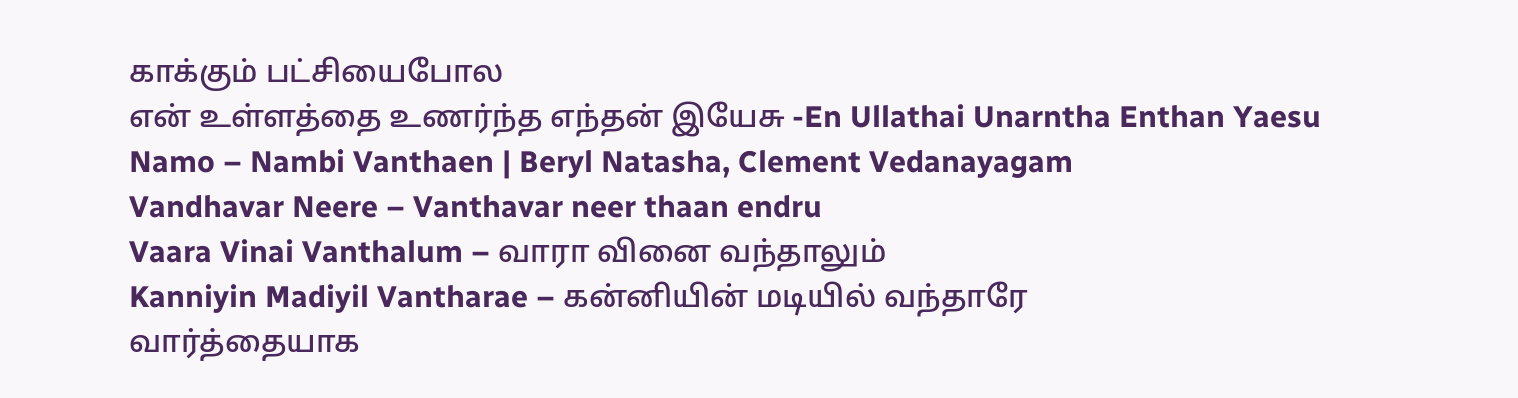காக்கும் பட்சியைபோல
என் உள்ளத்தை உணர்ந்த எந்தன் இயேசு -En Ullathai Unarntha Enthan Yaesu
Namo – Nambi Vanthaen | Beryl Natasha, Clement Vedanayagam
Vandhavar Neere – Vanthavar neer thaan endru
Vaara Vinai Vanthalum – வாரா வினை வந்தாலும்
Kanniyin Madiyil Vantharae – கன்னியின் மடியில் வந்தாரே
வார்த்தையாக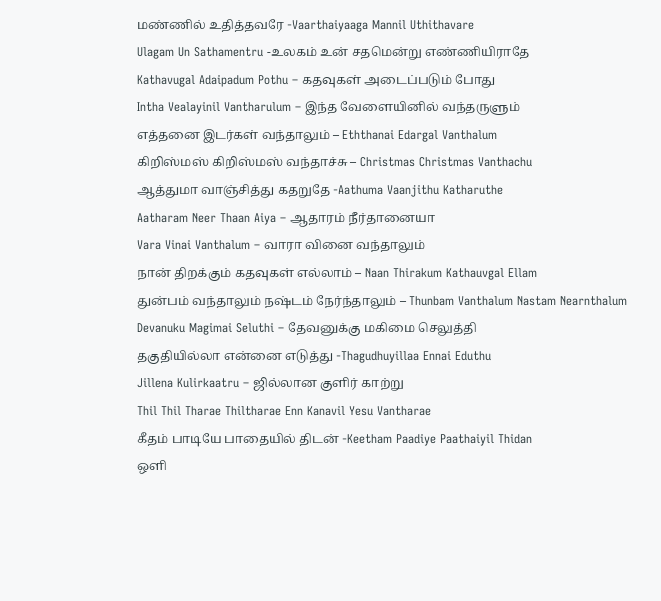மண்ணில் உதித்தவரே -Vaarthaiyaaga Mannil Uthithavare
Ulagam Un Sathamentru -உலகம் உன் சதமென்று எண்ணியிராதே
Kathavugal Adaipadum Pothu – கதவுகள் அடைப்படும் போது
Intha Vealayinil Vantharulum – இந்த வேளையினில் வந்தருளும்
எத்தனை இடர்கள் வந்தாலும் – Eththanai Edargal Vanthalum
கிறிஸ்மஸ் கிறிஸ்மஸ் வந்தாச்சு – Christmas Christmas Vanthachu
ஆத்துமா வாஞ்சித்து கதறுதே -Aathuma Vaanjithu Katharuthe
Aatharam Neer Thaan Aiya – ஆதாரம் நீர்தானையா
Vara Vinai Vanthalum – வாரா வினை வந்தாலும்
நான் திறக்கும் கதவுகள் எல்லாம் – Naan Thirakum Kathauvgal Ellam
துன்பம் வந்தாலும் நஷ்டம் நேர்ந்தாலும் – Thunbam Vanthalum Nastam Nearnthalum
Devanuku Magimai Seluthi – தேவனுக்கு மகிமை செலுத்தி
தகுதியில்லா என்னை எடுத்து -Thagudhuyillaa Ennai Eduthu
Jillena Kulirkaatru – ஜில்லான குளிர் காற்று
Thil Thil Tharae Thiltharae Enn Kanavil Yesu Vantharae
கீதம் பாடியே பாதையில் திடன் -Keetham Paadiye Paathaiyil Thidan
ஒளி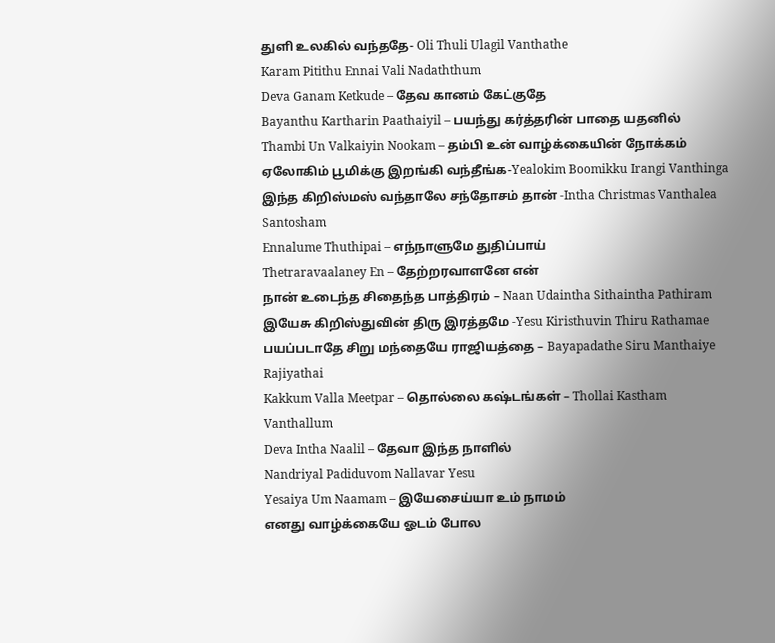துளி உலகில் வந்ததே- Oli Thuli Ulagil Vanthathe
Karam Pitithu Ennai Vali Nadaththum
Deva Ganam Ketkude – தேவ கானம் கேட்குதே
Bayanthu Kartharin Paathaiyil – பயந்து கர்த்தரின் பாதை யதனில்
Thambi Un Valkaiyin Nookam – தம்பி உன் வாழ்க்கையின் நோக்கம்
ஏலோகிம் பூமிக்கு இறங்கி வந்தீங்க-Yealokim Boomikku Irangi Vanthinga
இந்த கிறிஸ்மஸ் வந்தாலே சந்தோசம் தான் -Intha Christmas Vanthalea Santosham
Ennalume Thuthipai – எந்நாளுமே துதிப்பாய்
Thetraravaalaney En – தேற்றரவாளனே என்
நான் உடைந்த சிதைந்த பாத்திரம் – Naan Udaintha Sithaintha Pathiram
இயேசு கிறிஸ்துவின் திரு இரத்தமே -Yesu Kiristhuvin Thiru Rathamae
பயப்படாதே சிறு மந்தையே ராஜியத்தை – Bayapadathe Siru Manthaiye Rajiyathai
Kakkum Valla Meetpar – தொல்லை கஷ்டங்கள் – Thollai Kastham Vanthallum
Deva Intha Naalil – தேவா இந்த நாளில்
Nandriyal Padiduvom Nallavar Yesu
Yesaiya Um Naamam – இயேசைய்யா உம் நாமம்
எனது வாழ்க்கையே ஓடம் போல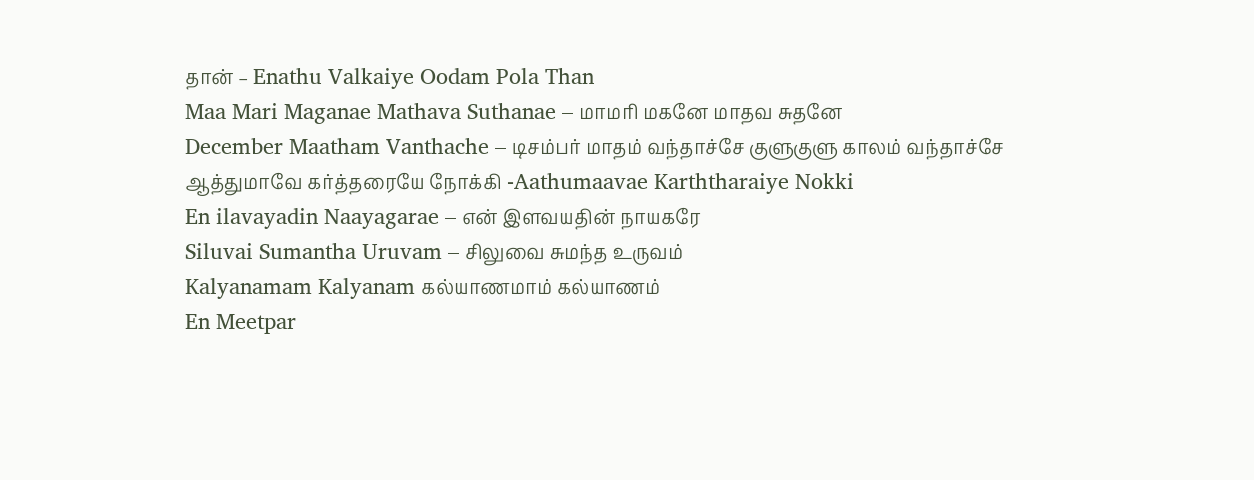தான் – Enathu Valkaiye Oodam Pola Than
Maa Mari Maganae Mathava Suthanae – மாமரி மகனே மாதவ சுதனே
December Maatham Vanthache – டிசம்பர் மாதம் வந்தாச்சே குளுகுளு காலம் வந்தாச்சே
ஆத்துமாவே கர்த்தரையே நோக்கி -Aathumaavae Karththaraiye Nokki
En ilavayadin Naayagarae – என் இளவயதின் நாயகரே
Siluvai Sumantha Uruvam – சிலுவை சுமந்த உருவம்
Kalyanamam Kalyanam கல்யாணமாம் கல்யாணம்
En Meetpar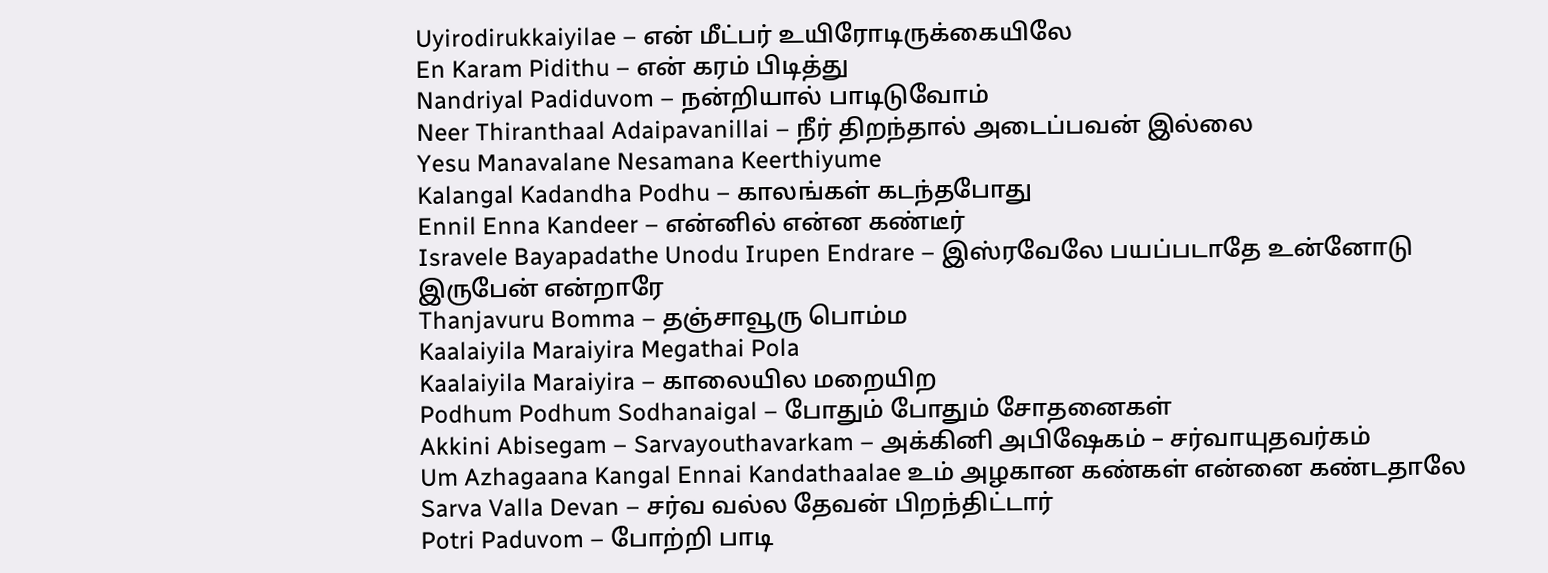Uyirodirukkaiyilae – என் மீட்பர் உயிரோடிருக்கையிலே
En Karam Pidithu – என் கரம் பிடித்து
Nandriyal Padiduvom – நன்றியால் பாடிடுவோம்
Neer Thiranthaal Adaipavanillai – நீர் திறந்தால் அடைப்பவன் இல்லை
Yesu Manavalane Nesamana Keerthiyume
Kalangal Kadandha Podhu – காலங்கள் கடந்தபோது
Ennil Enna Kandeer – என்னில் என்ன கண்டீர்
Isravele Bayapadathe Unodu Irupen Endrare – இஸ்ரவேலே பயப்படாதே உன்னோடு இருபேன் என்றாரே
Thanjavuru Bomma – தஞ்சாவூரு பொம்ம
Kaalaiyila Maraiyira Megathai Pola
Kaalaiyila Maraiyira – காலையில மறையிற
Podhum Podhum Sodhanaigal – போதும் போதும் சோதனைகள்
Akkini Abisegam – Sarvayouthavarkam – அக்கினி அபிஷேகம் – சர்வாயுதவர்கம்
Um Azhagaana Kangal Ennai Kandathaalae உம் அழகான கண்கள் என்னை கண்டதாலே
Sarva Valla Devan – சர்வ வல்ல தேவன் பிறந்திட்டார்
Potri Paduvom – போற்றி பாடி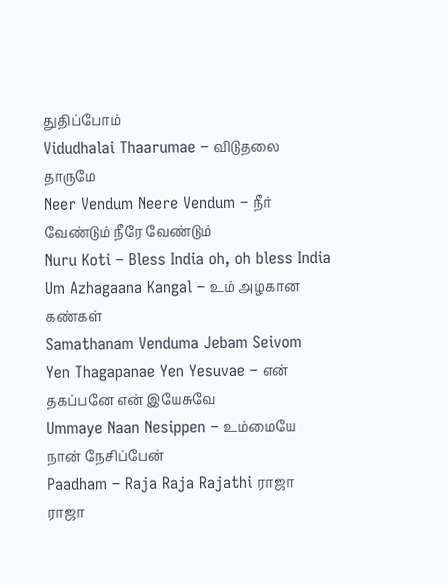துதிப்போம்
Vidudhalai Thaarumae – விடுதலை தாருமே
Neer Vendum Neere Vendum – நீர் வேண்டும் நீரே வேண்டும்
Nuru Koti – Bless India oh, oh bless India
Um Azhagaana Kangal – உம் அழகான கண்கள்
Samathanam Venduma Jebam Seivom
Yen Thagapanae Yen Yesuvae – என் தகப்பனே என் இயேசுவே
Ummaye Naan Nesippen – உம்மையே நான் நேசிப்பேன்
Paadham – Raja Raja Rajathi ராஜா ராஜா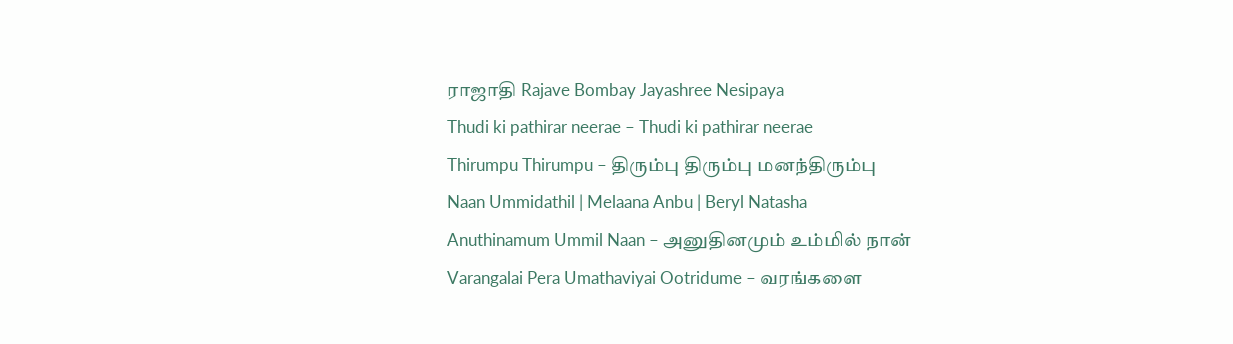ராஜாதி Rajave Bombay Jayashree Nesipaya
Thudi ki pathirar neerae – Thudi ki pathirar neerae
Thirumpu Thirumpu – திரும்பு திரும்பு மனந்திரும்பு
Naan Ummidathil | Melaana Anbu | Beryl Natasha
Anuthinamum Ummil Naan – அனுதினமும் உம்மில் நான்
Varangalai Pera Umathaviyai Ootridume – வரங்களை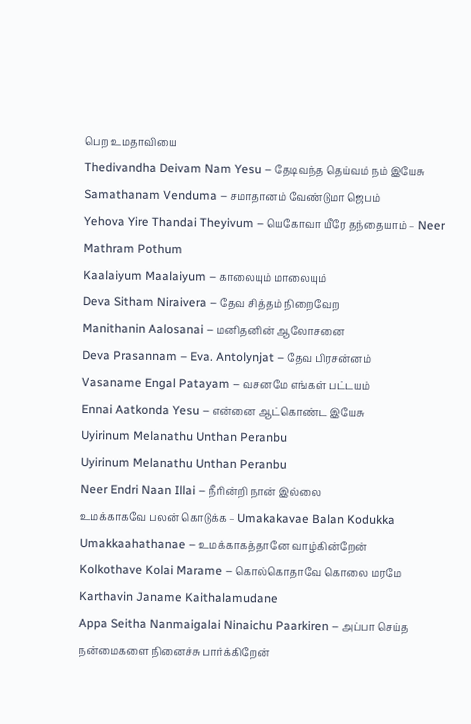பெற உமதாவியை
Thedivandha Deivam Nam Yesu – தேடிவந்த தெய்வம் நம் இயேசு
Samathanam Venduma – சமாதானம் வேண்டுமா ஜெபம்
Yehova Yire Thandai Theyivum – யெகோவா யீரே தந்தையாம் – Neer Mathram Pothum
Kaalaiyum Maalaiyum – காலையும் மாலையும்
Deva Sitham Niraivera – தேவ சித்தம் நிறைவேற
Manithanin Aalosanai – மனிதனின் ஆலோசனை
Deva Prasannam – Eva. Antolynjat – தேவ பிரசன்னம்
Vasaname Engal Patayam – வசனமே எங்கள் பட்டயம்
Ennai Aatkonda Yesu – என்னை ஆட்கொண்ட இயேசு
Uyirinum Melanathu Unthan Peranbu
Uyirinum Melanathu Unthan Peranbu
Neer Endri Naan Illai – நீரின்றி நான் இல்லை
உமக்காகவே பலன் கொடுக்க – Umakakavae Balan Kodukka
Umakkaahathanae – உமக்காகத்தானே வாழ்கின்றேன்
Kolkothave Kolai Marame – கொல்கொதாவே கொலை மரமே
Karthavin Janame Kaithalamudane
Appa Seitha Nanmaigalai Ninaichu Paarkiren – அப்பா செய்த நன்மைகளை நினைச்சு பார்க்கிறேன்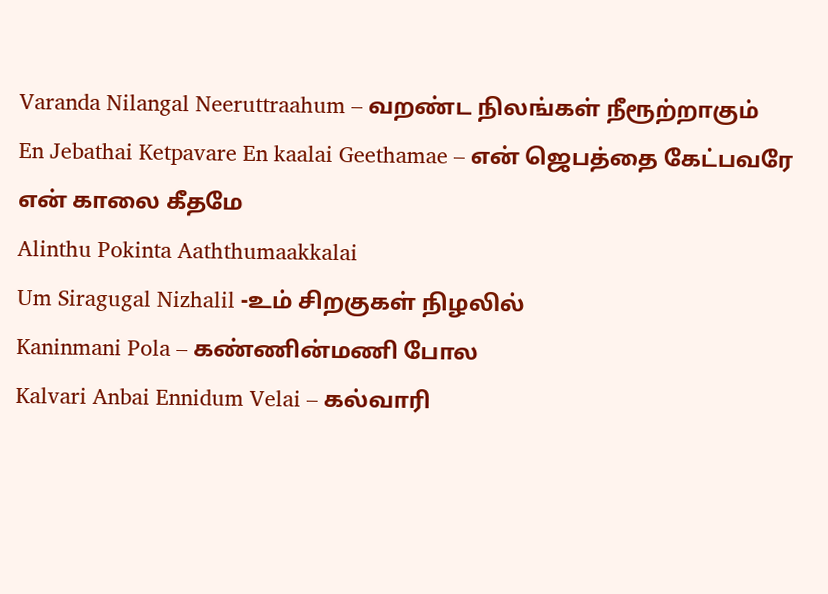Varanda Nilangal Neeruttraahum – வறண்ட நிலங்கள் நீரூற்றாகும்
En Jebathai Ketpavare En kaalai Geethamae – என் ஜெபத்தை கேட்பவரே என் காலை கீதமே
Alinthu Pokinta Aaththumaakkalai
Um Siragugal Nizhalil -உம் சிறகுகள் நிழலில்
Kaninmani Pola – கண்ணின்மணி போல
Kalvari Anbai Ennidum Velai – கல்வாரி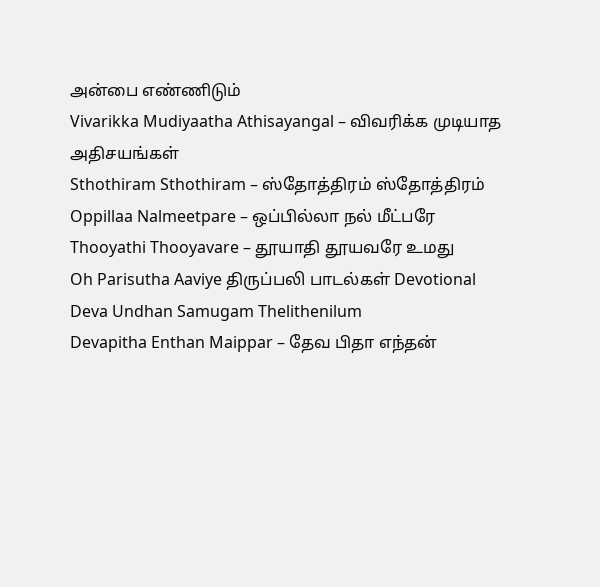அன்பை எண்ணிடும்
Vivarikka Mudiyaatha Athisayangal – விவரிக்க முடியாத அதிசயங்கள்
Sthothiram Sthothiram – ஸ்தோத்திரம் ஸ்தோத்திரம்
Oppillaa Nalmeetpare – ஒப்பில்லா நல் மீட்பரே
Thooyathi Thooyavare – தூயாதி தூயவரே உமது
Oh Parisutha Aaviye திருப்பலி பாடல்கள் Devotional
Deva Undhan Samugam Thelithenilum
Devapitha Enthan Maippar – தேவ பிதா எந்தன்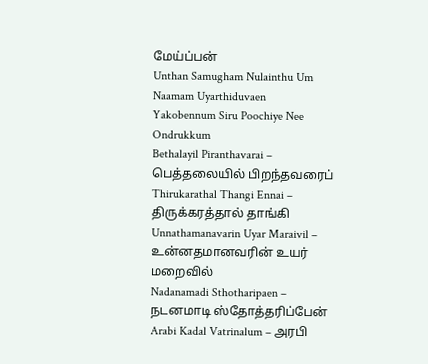மேய்ப்பன்
Unthan Samugham Nulainthu Um Naamam Uyarthiduvaen
Yakobennum Siru Poochiye Nee Ondrukkum
Bethalayil Piranthavarai – பெத்தலையில் பிறந்தவரைப்
Thirukarathal Thangi Ennai – திருக்கரத்தால் தாங்கி
Unnathamanavarin Uyar Maraivil – உன்னதமானவரின் உயர் மறைவில்
Nadanamadi Sthotharipaen – நடனமாடி ஸ்தோத்தரிப்பேன்
Arabi Kadal Vatrinalum – அரபி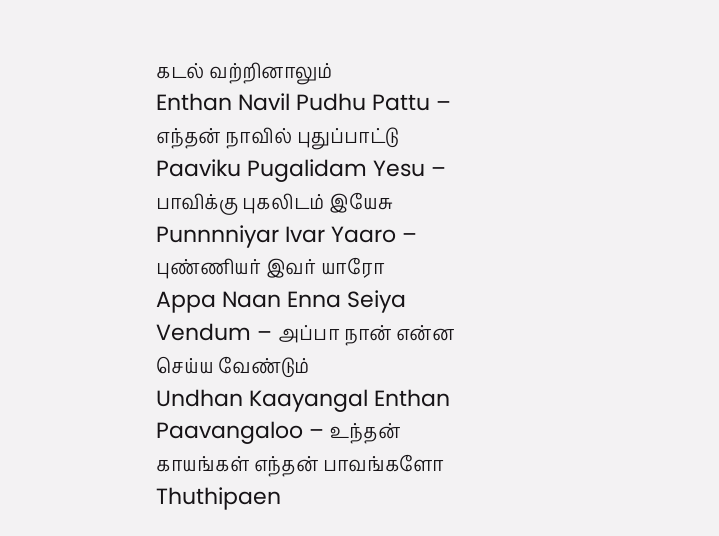கடல் வற்றினாலும்
Enthan Navil Pudhu Pattu – எந்தன் நாவில் புதுப்பாட்டு
Paaviku Pugalidam Yesu – பாவிக்கு புகலிடம் இயேசு
Punnnniyar Ivar Yaaro – புண்ணியர் இவர் யாரோ
Appa Naan Enna Seiya Vendum – அப்பா நான் என்ன செய்ய வேண்டும்
Undhan Kaayangal Enthan Paavangaloo – உந்தன் காயங்கள் எந்தன் பாவங்களோ
Thuthipaen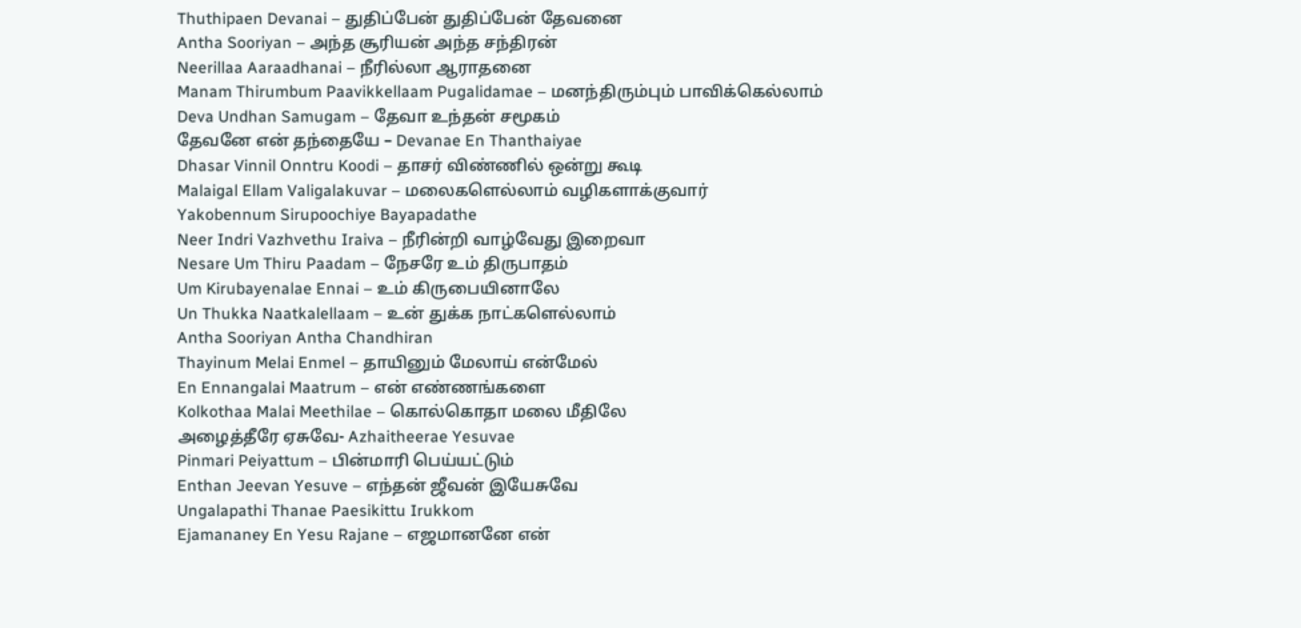Thuthipaen Devanai – துதிப்பேன் துதிப்பேன் தேவனை
Antha Sooriyan – அந்த சூரியன் அந்த சந்திரன்
Neerillaa Aaraadhanai – நீரில்லா ஆராதனை
Manam Thirumbum Paavikkellaam Pugalidamae – மனந்திரும்பும் பாவிக்கெல்லாம்
Deva Undhan Samugam – தேவா உந்தன் சமூகம்
தேவனே என் தந்தையே – Devanae En Thanthaiyae
Dhasar Vinnil Onntru Koodi – தாசர் விண்ணில் ஒன்று கூடி
Malaigal Ellam Valigalakuvar – மலைகளெல்லாம் வழிகளாக்குவார்
Yakobennum Sirupoochiye Bayapadathe
Neer Indri Vazhvethu Iraiva – நீரின்றி வாழ்வேது இறைவா
Nesare Um Thiru Paadam – நேசரே உம் திருபாதம்
Um Kirubayenalae Ennai – உம் கிருபையினாலே
Un Thukka Naatkalellaam – உன் துக்க நாட்களெல்லாம்
Antha Sooriyan Antha Chandhiran
Thayinum Melai Enmel – தாயினும் மேலாய் என்மேல்
En Ennangalai Maatrum – என் எண்ணங்களை
Kolkothaa Malai Meethilae – கொல்கொதா மலை மீதிலே
அழைத்தீரே ஏசுவே- Azhaitheerae Yesuvae
Pinmari Peiyattum – பின்மாரி பெய்யட்டும்
Enthan Jeevan Yesuve – எந்தன் ஜீவன் இயேசுவே
Ungalapathi Thanae Paesikittu Irukkom
Ejamananey En Yesu Rajane – எஜமானனே என்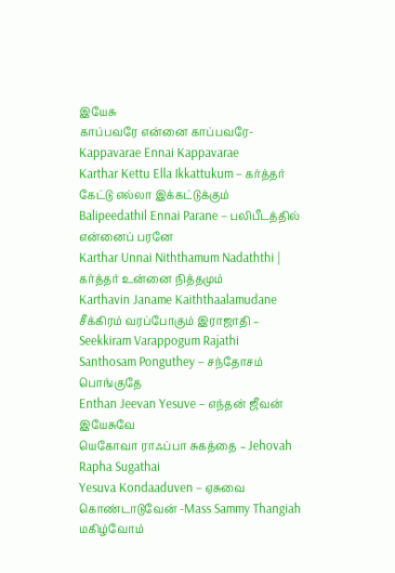இயேசு
காப்பவரே என்னை காப்பவரே- Kappavarae Ennai Kappavarae
Karthar Kettu Ella Ikkattukum – கர்த்தர் கேட்டு எல்லா இக்கட்டுக்கும்
Balipeedathil Ennai Parane – பலிபீடத்தில் என்னைப் பரனே
Karthar Unnai Niththamum Nadaththi | கர்த்தர் உன்னை நித்தமும்
Karthavin Janame Kaiththaalamudane
சீக்கிரம் வரப்போகும் இராஜாதி – Seekkiram Varappogum Rajathi
Santhosam Ponguthey – சந்தோசம் பொங்குதே
Enthan Jeevan Yesuve – எந்தன் ஜீவன் இயேசுவே
யெகோவா ராஃப்பா சுகத்தை – Jehovah Rapha Sugathai
Yesuva Kondaaduven – ஏசுவை கொண்டாடுவேன் -Mass Sammy Thangiah
மகிழ்வோம்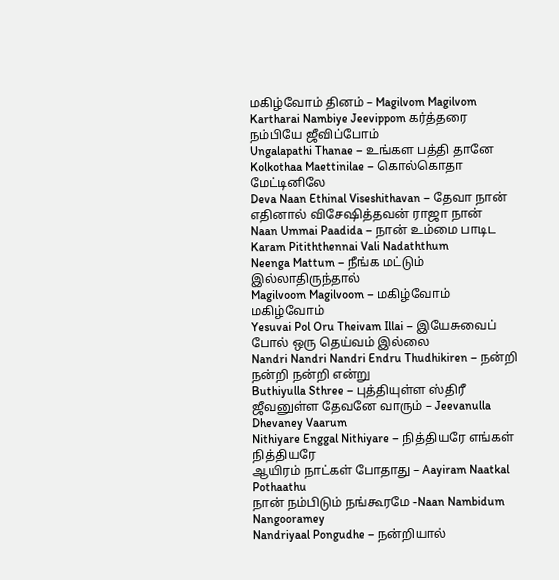மகிழ்வோம் தினம் – Magilvom Magilvom
Kartharai Nambiye Jeevippom கர்த்தரை நம்பியே ஜீவிப்போம்
Ungalapathi Thanae – உங்கள பத்தி தானே
Kolkothaa Maettinilae – கொல்கொதா மேட்டினிலே
Deva Naan Ethinal Viseshithavan – தேவா நான் எதினால் விசேஷித்தவன் ராஜா நான்
Naan Ummai Paadida – நான் உம்மை பாடிட
Karam Pitiththennai Vali Nadaththum
Neenga Mattum – நீங்க மட்டும் இல்லாதிருந்தால்
Magilvoom Magilvoom – மகிழ்வோம் மகிழ்வோம்
Yesuvai Pol Oru Theivam Illai – இயேசுவைப் போல் ஒரு தெய்வம் இல்லை
Nandri Nandri Nandri Endru Thudhikiren – நன்றி நன்றி நன்றி என்று
Buthiyulla Sthree – புத்தியுள்ள ஸ்திரீ
ஜீவனுள்ள தேவனே வாரும் – Jeevanulla Dhevaney Vaarum
Nithiyare Enggal Nithiyare – நித்தியரே எங்கள் நித்தியரே
ஆயிரம் நாட்கள் போதாது – Aayiram Naatkal Pothaathu
நான் நம்பிடும் நங்கூரமே -Naan Nambidum Nangooramey
Nandriyaal Pongudhe – நன்றியால்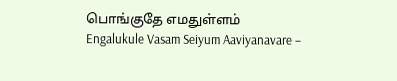பொங்குதே எமதுள்ளம்
Engalukule Vasam Seiyum Aaviyanavare –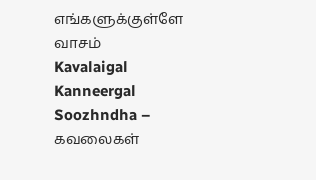எங்களுக்குள்ளே வாசம்
Kavalaigal Kanneergal Soozhndha – கவலைகள்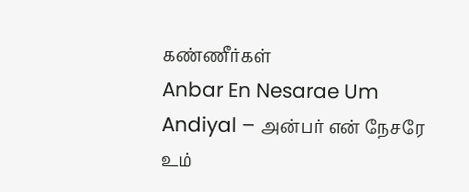கண்ணீர்கள்
Anbar En Nesarae Um Andiyal – அன்பர் என் நேசரே உம்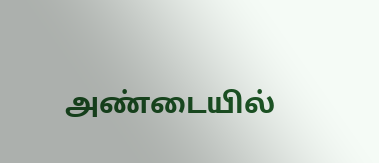அண்டையில்